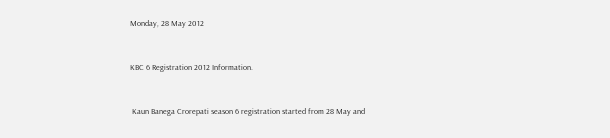Monday, 28 May 2012


KBC 6 Registration 2012 Information.


 Kaun Banega Crorepati season 6 registration started from 28 May and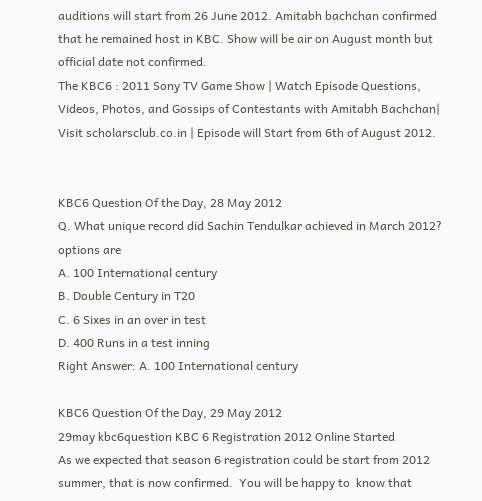auditions will start from 26 June 2012. Amitabh bachchan confirmed that he remained host in KBC. Show will be air on August month but official date not confirmed.
The KBC6 : 2011 Sony TV Game Show | Watch Episode Questions, Videos, Photos, and Gossips of Contestants with Amitabh Bachchan| Visit scholarsclub.co.in | Episode will Start from 6th of August 2012.


KBC6 Question Of the Day, 28 May 2012
Q. What unique record did Sachin Tendulkar achieved in March 2012?
options are
A. 100 International century
B. Double Century in T20
C. 6 Sixes in an over in test
D. 400 Runs in a test inning
Right Answer: A. 100 International century

KBC6 Question Of the Day, 29 May 2012
29may kbc6question KBC 6 Registration 2012 Online Started
As we expected that season 6 registration could be start from 2012 summer, that is now confirmed.  You will be happy to  know that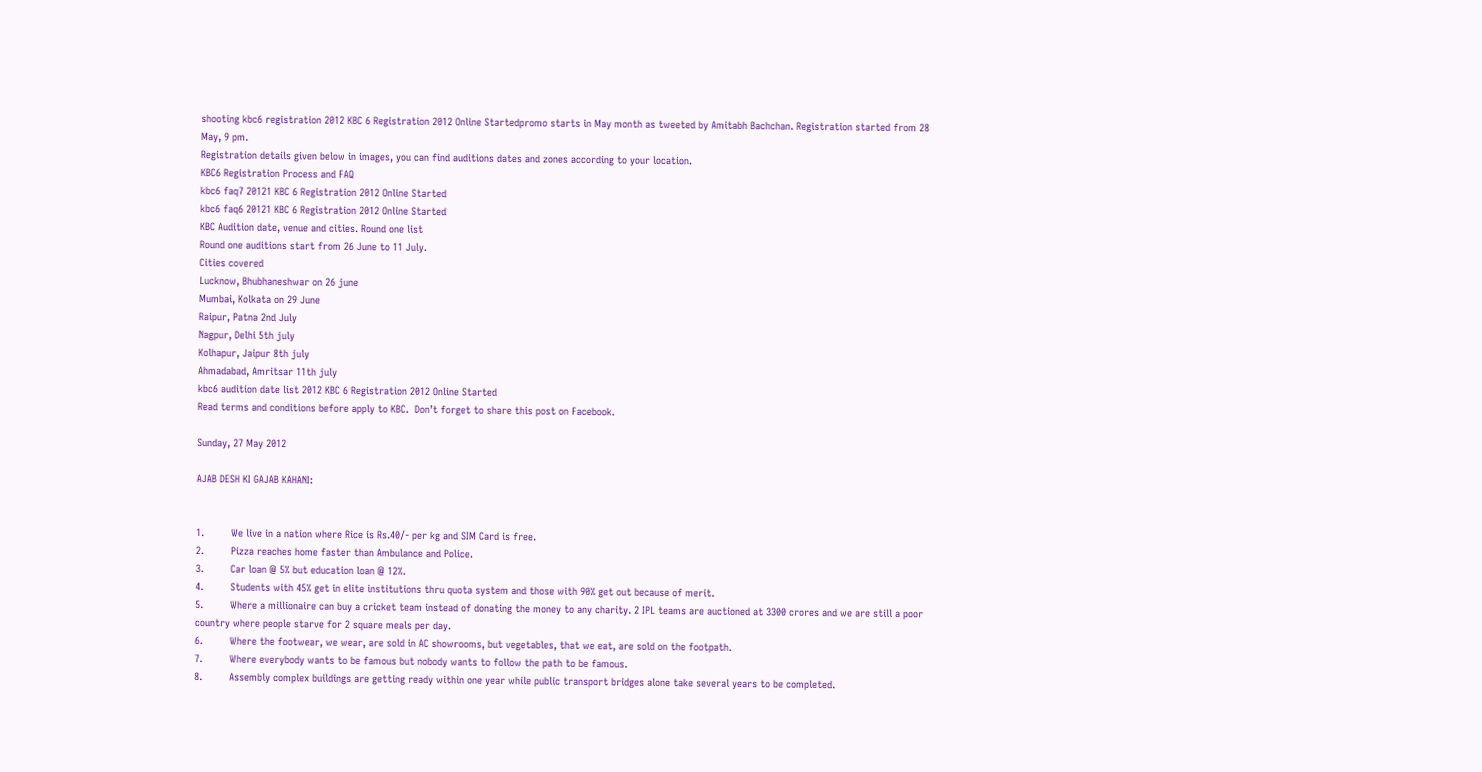shooting kbc6 registration 2012 KBC 6 Registration 2012 Online Startedpromo starts in May month as tweeted by Amitabh Bachchan. Registration started from 28 May, 9 pm.
Registration details given below in images, you can find auditions dates and zones according to your location.
KBC6 Registration Process and FAQ
kbc6 faq7 20121 KBC 6 Registration 2012 Online Started
kbc6 faq6 20121 KBC 6 Registration 2012 Online Started
KBC Audition date, venue and cities. Round one list
Round one auditions start from 26 June to 11 July.
Cities covered
Lucknow, Bhubhaneshwar on 26 june
Mumbai, Kolkata on 29 June
Raipur, Patna 2nd July
Nagpur, Delhi 5th july
Kolhapur, Jaipur 8th july
Ahmadabad, Amritsar 11th july
kbc6 audition date list 2012 KBC 6 Registration 2012 Online Started
Read terms and conditions before apply to KBC.  Don’t forget to share this post on Facebook.

Sunday, 27 May 2012

AJAB DESH KI GAJAB KAHANI:


1.         We live in a nation where Rice is Rs.40/- per kg and SIM Card is free.
2.         Pizza reaches home faster than Ambulance and Police.
3.         Car loan @ 5% but education loan @ 12%.
4.         Students with 45% get in elite institutions thru quota system and those with 90% get out because of merit.
5.         Where a millionaire can buy a cricket team instead of donating the money to any charity. 2 IPL teams are auctioned at 3300 crores and we are still a poor country where people starve for 2 square meals per day.
6.         Where the footwear, we wear, are sold in AC showrooms, but vegetables, that we eat, are sold on the footpath.
7.         Where everybody wants to be famous but nobody wants to follow the path to be famous.
8.         Assembly complex buildings are getting ready within one year while public transport bridges alone take several years to be completed.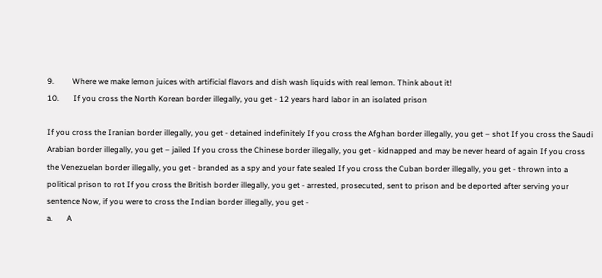9.         Where we make lemon juices with artificial flavors and dish wash liquids with real lemon. Think about it!
10.       If you cross the North Korean border illegally, you get - 12 years hard labor in an isolated prison

If you cross the Iranian border illegally, you get - detained indefinitely If you cross the Afghan border illegally, you get – shot If you cross the Saudi Arabian border illegally, you get – jailed If you cross the Chinese border illegally, you get - kidnapped and may be never heard of again If you cross the Venezuelan border illegally, you get - branded as a spy and your fate sealed If you cross the Cuban border illegally, you get - thrown into a political prison to rot If you cross the British border illegally, you get - arrested, prosecuted, sent to prison and be deported after serving your sentence Now, if you were to cross the Indian border illegally, you get -
a.       A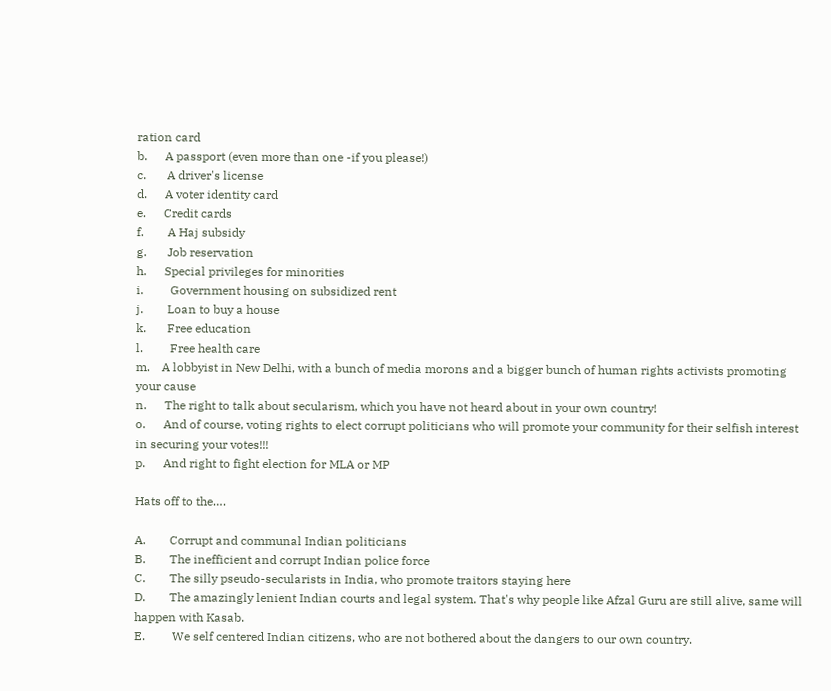ration card
b.      A passport (even more than one -if you please!)
c.       A driver's license
d.      A voter identity card
e.      Credit cards
f.        A Haj subsidy
g.       Job reservation
h.      Special privileges for minorities
i.         Government housing on subsidized rent
j.        Loan to buy a house
k.       Free education
l.         Free health care
m.    A lobbyist in New Delhi, with a bunch of media morons and a bigger bunch of human rights activists promoting your cause
n.      The right to talk about secularism, which you have not heard about in your own country!
o.      And of course, voting rights to elect corrupt politicians who will promote your community for their selfish interest in securing your votes!!!
p.      And right to fight election for MLA or MP

Hats off to the….

A.        Corrupt and communal Indian politicians
B.        The inefficient and corrupt Indian police force
C.        The silly pseudo-secularists in India, who promote traitors staying here
D.        The amazingly lenient Indian courts and legal system. That's why people like Afzal Guru are still alive, same will happen with Kasab.
E.         We self centered Indian citizens, who are not bothered about the dangers to our own country.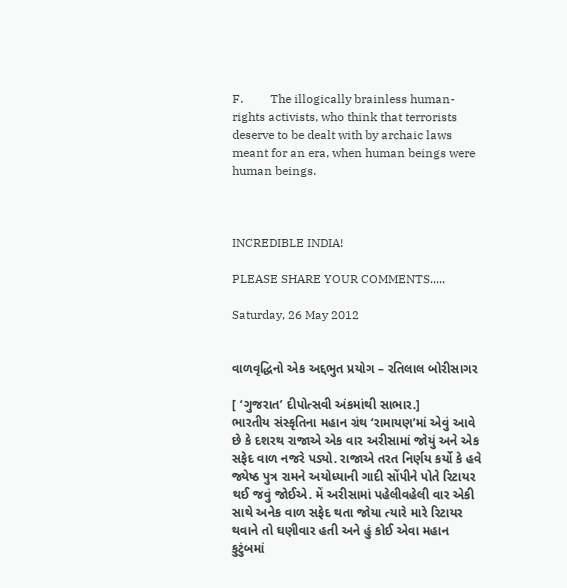F.         The illogically brainless human-rights activists, who think that terrorists deserve to be dealt with by archaic laws meant for an era, when human beings were human beings.



INCREDIBLE INDIA!

PLEASE SHARE YOUR COMMENTS.....

Saturday, 26 May 2012


વાળવૃદ્ધિનો એક અદ્દભુત પ્રયોગ – રતિલાલ બોરીસાગર

[ ‘ગુજરાત’ દીપોત્સવી અંકમાંથી સાભાર.]
ભારતીય સંસ્કૃતિના મહાન ગ્રંથ ‘રામાયણ’માં એવું આવે છે કે દશરથ રાજાએ એક વાર અરીસામાં જોયું અને એક સફેદ વાળ નજરે પડ્યો. રાજાએ તરત નિર્ણય કર્યો કે હવે જ્યેષ્ઠ પુત્ર રામને અયોધ્યાની ગાદી સોંપીને પોતે રિટાયર થઈ જવું જોઈએ. મેં અરીસામાં પહેલીવહેલી વાર એકી સાથે અનેક વાળ સફેદ થતા જોયા ત્યારે મારે રિટાયર થવાને તો ઘણીવાર હતી અને હું કોઈ એવા મહાન કુટુંબમાં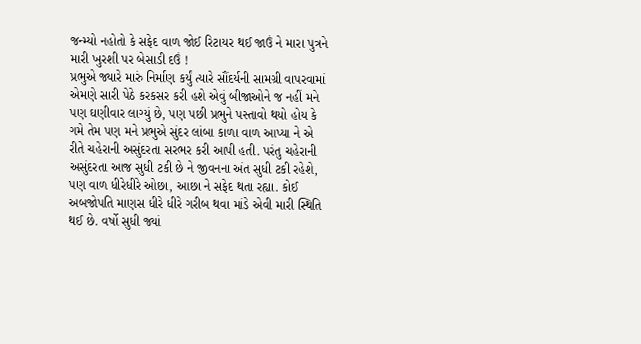જન્મ્યો નહોતો કે સફેદ વાળ જોઈ રિટાયર થઈ જાઉં ને મારા પુત્રને મારી ખુરશી પર બેસાડી દઉં !
પ્રભુએ જ્યારે મારું નિર્માણ કર્યું ત્યારે સૌંદર્યની સામગ્રી વાપરવામાં એમણે સારી પેઠે કરકસર કરી હશે એવું બીજાઓને જ નહીં મને પણ ઘણીવાર લાગ્યું છે, પણ પછી પ્રભુને પસ્તાવો થયો હોય કે ગમે તેમ પણ મને પ્રભુએ સુંદર લાંબા કાળા વાળ આપ્યા ને એ રીતે ચહેરાની અસુંદરતા સરભર કરી આપી હતી. પરંતુ ચહેરાની અસુંદરતા આજ સુધી ટકી છે ને જીવનના અંત સુધી ટકી રહેશે, પણ વાળ ધીરેધીરે ઓછા, આછા ને સફેદ થતા રહ્યા. કોઈ અબજોપતિ માણસ ધીરે ધીરે ગરીબ થવા માંડે એવી મારી સ્થિતિ થઈ છે. વર્ષો સુધી જ્યાં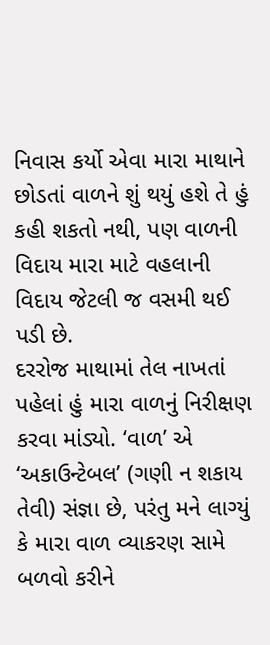નિવાસ કર્યો એવા મારા માથાને છોડતાં વાળને શું થયું હશે તે હું કહી શકતો નથી, પણ વાળની વિદાય મારા માટે વહલાની વિદાય જેટલી જ વસમી થઈ પડી છે.
દરરોજ માથામાં તેલ નાખતાં પહેલાં હું મારા વાળનું નિરીક્ષણ કરવા માંડ્યો. ‘વાળ’ એ ‘અકાઉન્ટેબલ’ (ગણી ન શકાય તેવી) સંજ્ઞા છે, પરંતુ મને લાગ્યું કે મારા વાળ વ્યાકરણ સામે બળવો કરીને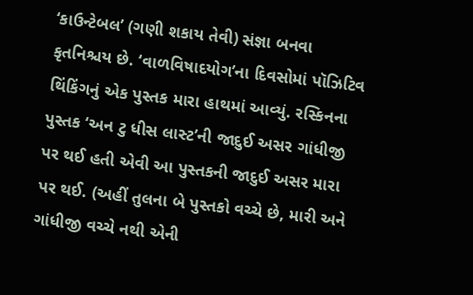‘કાઉન્ટેબલ’ (ગણી શકાય તેવી) સંજ્ઞા બનવા કૃતનિશ્ચય છે. ‘વાળવિષાદયોગ’ના દિવસોમાં પૉઝિટિવ થિંકિંગનું એક પુસ્તક મારા હાથમાં આવ્યું. રસ્કિનના પુસ્તક ‘અન ટુ ધીસ લાસ્ટ’ની જાદુઈ અસર ગાંધીજી પર થઈ હતી એવી આ પુસ્તકની જાદુઈ અસર મારા પર થઈ. (અહીં તુલના બે પુસ્તકો વચ્ચે છે, મારી અને ગાંધીજી વચ્ચે નથી એની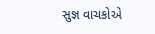સુજ્ઞ વાચકોએ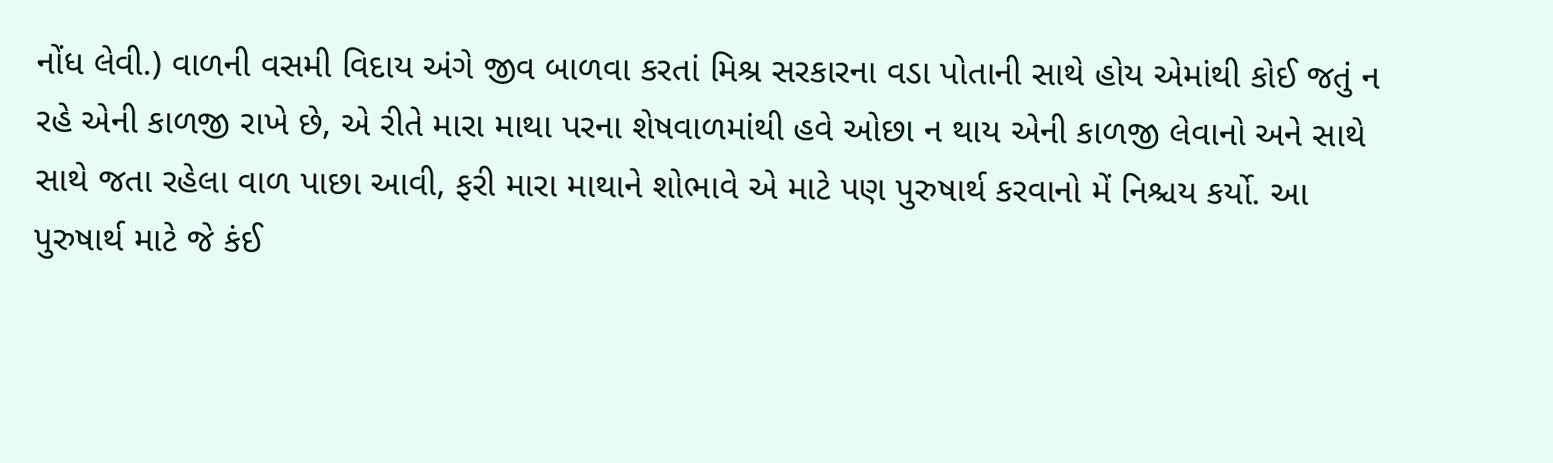નોંધ લેવી.) વાળની વસમી વિદાય અંગે જીવ બાળવા કરતાં મિશ્ર સરકારના વડા પોતાની સાથે હોય એમાંથી કોઈ જતું ન રહે એની કાળજી રાખે છે, એ રીતે મારા માથા પરના શેષવાળમાંથી હવે ઓછા ન થાય એની કાળજી લેવાનો અને સાથે સાથે જતા રહેલા વાળ પાછા આવી, ફરી મારા માથાને શોભાવે એ માટે પણ પુરુષાર્થ કરવાનો મેં નિશ્ચય કર્યો. આ પુરુષાર્થ માટે જે કંઈ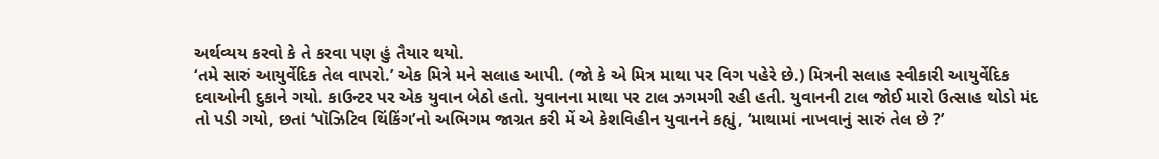અર્થવ્યય કરવો કે તે કરવા પણ હું તૈયાર થયો.
‘તમે સારું આયુર્વેદિક તેલ વાપરો.’ એક મિત્રે મને સલાહ આપી. (જો કે એ મિત્ર માથા પર વિગ પહેરે છે.) મિત્રની સલાહ સ્વીકારી આયુર્વેદિક દવાઓની દુકાને ગયો. કાઉન્ટર પર એક યુવાન બેઠો હતો. યુવાનના માથા પર ટાલ ઝગમગી રહી હતી. યુવાનની ટાલ જોઈ મારો ઉત્સાહ થોડો મંદ તો પડી ગયો, છતાં ‘પૉઝિટિવ થિંકિંગ’નો અભિગમ જાગ્રત કરી મેં એ કેશવિહીન યુવાનને કહ્યું, ‘માથામાં નાખવાનું સારું તેલ છે ?’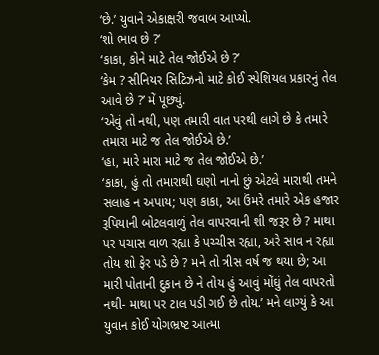‘છે.’ યુવાને એકાક્ષરી જવાબ આપ્યો.
‘શો ભાવ છે ?’
‘કાકા, કોને માટે તેલ જોઈએ છે ?’
‘કેમ ? સીનિયર સિટિઝનો માટે કોઈ સ્પેશિયલ પ્રકારનું તેલ આવે છે ?’ મેં પૂછ્યું.
‘એવું તો નથી, પણ તમારી વાત પરથી લાગે છે કે તમારે તમારા માટે જ તેલ જોઈએ છે.’
‘હા, મારે મારા માટે જ તેલ જોઈએ છે.’
‘કાકા, હું તો તમારાથી ઘણો નાનો છું એટલે મારાથી તમને સલાહ ન અપાય; પણ કાકા, આ ઉંમરે તમારે એક હજાર રૂપિયાની બોટલવાળું તેલ વાપરવાની શી જરૂર છે ? માથા પર પચાસ વાળ રહ્યા કે પચ્ચીસ રહ્યા, અરે સાવ ન રહ્યા તોય શો ફેર પડે છે ? મને તો ત્રીસ વર્ષ જ થયા છે; આ મારી પોતાની દુકાન છે ને તોય હું આવું મોંઘું તેલ વાપરતો નથી- માથા પર ટાલ પડી ગઈ છે તોય.’ મને લાગ્યું કે આ યુવાન કોઈ યોગભ્રષ્ટ આત્મા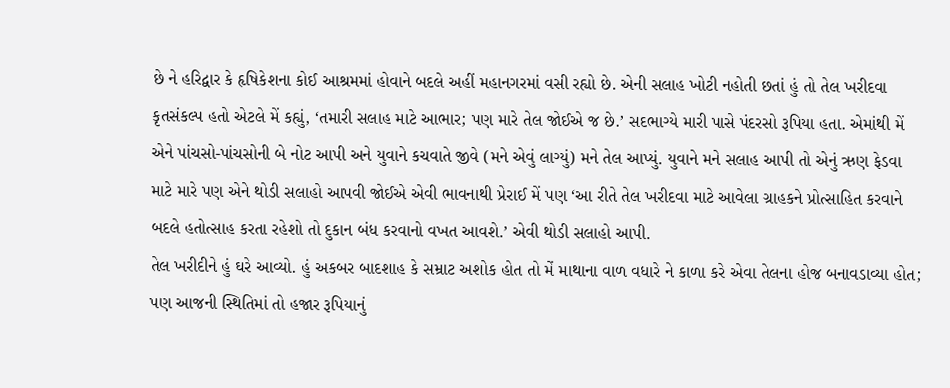છે ને હરિદ્વાર કે હૃષિકેશના કોઈ આશ્રમમાં હોવાને બદલે અહીં મહાનગરમાં વસી રહ્યો છે. એની સલાહ ખોટી નહોતી છતાં હું તો તેલ ખરીદવા કૃતસંકલ્પ હતો એટલે મેં કહ્યું, ‘તમારી સલાહ માટે આભાર; પણ મારે તેલ જોઈએ જ છે.’ સદભાગ્યે મારી પાસે પંદરસો રૂપિયા હતા. એમાંથી મેં એને પાંચસો-પાંચસોની બે નોટ આપી અને યુવાને કચવાતે જીવે (મને એવું લાગ્યું) મને તેલ આપ્યું. યુવાને મને સલાહ આપી તો એનું ઋણ ફેડવા માટે મારે પણ એને થોડી સલાહો આપવી જોઈએ એવી ભાવનાથી પ્રેરાઈ મેં પણ ‘આ રીતે તેલ ખરીદવા માટે આવેલા ગ્રાહકને પ્રોત્સાહિત કરવાને બદલે હતોત્સાહ કરતા રહેશો તો દુકાન બંધ કરવાનો વખત આવશે.’ એવી થોડી સલાહો આપી.
તેલ ખરીદીને હું ઘરે આવ્યો. હું અકબર બાદશાહ કે સમ્રાટ અશોક હોત તો મેં માથાના વાળ વધારે ને કાળા કરે એવા તેલના હોજ બનાવડાવ્યા હોત; પણ આજની સ્થિતિમાં તો હજાર રૂપિયાનું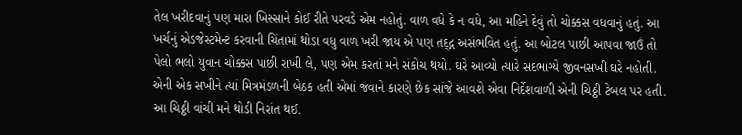તેલ ખરીદવાનું પણ મારા ખિસ્સાને કોઈ રીતે પરવડે એમ નહોતું. વાળ વધે કે ન વધે, આ મહિને દેવું તો ચોક્કસ વધવાનું હતું. આ ખર્ચનું એડજેસ્ટમેન્ટ કરવાની ચિંતામાં થોડા વધુ વાળ ખરી જાય એ પણ તદ્દ્ન અસંભવિત હતું. આ બોટલ પાછી આપવા જાઉં તો પેલો ભલો યુવાન ચોક્કસ પાછી રાખી લે, પણ એમ કરતાં મને સંકોચ થયો. ઘરે આવ્યો ત્યારે સદભાગ્યે જીવનસખી ઘરે નહોતી. એની એક સખીને ત્યાં મિત્રમંડળની બેઠક હતી એમાં જવાને કારણે છેક સાંજે આવશે એવા નિર્દેશવાળી એની ચિઠ્ઠી ટેબલ પર હતી. આ ચિઠ્ઠી વાંચી મને થોડી નિરાંત થઈ.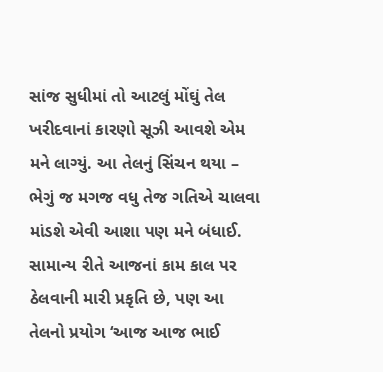સાંજ સુધીમાં તો આટલું મોંઘું તેલ ખરીદવાનાં કારણો સૂઝી આવશે એમ મને લાગ્યું. આ તેલનું સિંચન થયા – ભેગું જ મગજ વધુ તેજ ગતિએ ચાલવા માંડશે એવી આશા પણ મને બંધાઈ. સામાન્ય રીતે આજનાં કામ કાલ પર ઠેલવાની મારી પ્રકૃતિ છે, પણ આ તેલનો પ્રયોગ ‘આજ આજ ભાઈ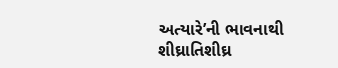અત્યારે’ની ભાવનાથી શીઘ્રાતિશીઘ્ર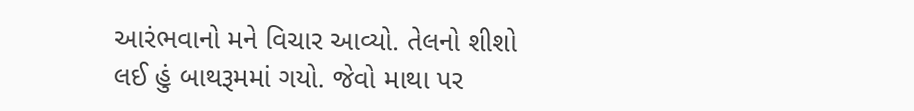આરંભવાનો મને વિચાર આવ્યો. તેલનો શીશો લઈ હું બાથરૂમમાં ગયો. જેવો માથા પર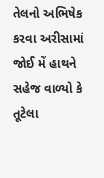તેલનો અભિષેક કરવા અરીસામાં જોઈ મેં હાથને સહેજ વાળ્યો કે તૂટેલા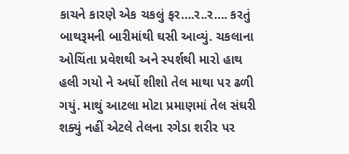કાચને કારણે એક ચકલું ફર….ર..ર…. કરતું બાથરૂમની બારીમાંથી ઘસી આવ્યું. ચકલાના ઓચિંતા પ્રવેશથી અને સ્પર્શથી મારો હાથ હલી ગયો ને અર્ધો શીશો તેલ માથા પર ઢળી ગયું. માથું આટલા મોટા પ્રમાણમાં તેલ સંઘરી શક્યું નહીં એટલે તેલના રગેડા શરીર પર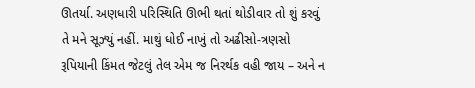ઊતર્યા. અણધારી પરિસ્થિતિ ઊભી થતાં થોડીવાર તો શું કરવું તે મને સૂઝ્યું નહીં. માથું ધોઈ નાખું તો અઢીસો-ત્રણસો રૂપિયાની કિંમત જેટલું તેલ એમ જ નિરર્થક વહી જાય – અને ન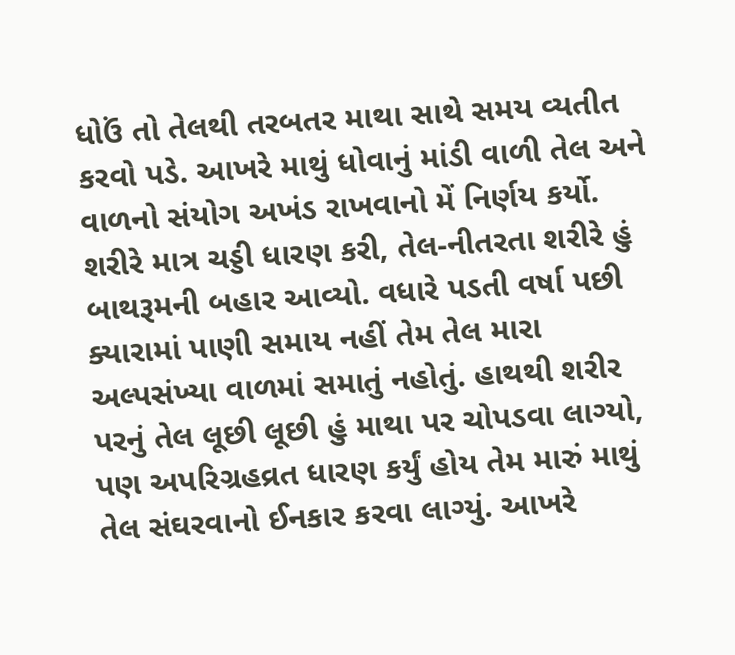ધોઉં તો તેલથી તરબતર માથા સાથે સમય વ્યતીત કરવો પડે. આખરે માથું ધોવાનું માંડી વાળી તેલ અને વાળનો સંયોગ અખંડ રાખવાનો મેં નિર્ણય કર્યો.
શરીરે માત્ર ચડ્ડી ધારણ કરી, તેલ-નીતરતા શરીરે હું બાથરૂમની બહાર આવ્યો. વધારે પડતી વર્ષા પછી ક્યારામાં પાણી સમાય નહીં તેમ તેલ મારા અલ્પસંખ્યા વાળમાં સમાતું નહોતું. હાથથી શરીર પરનું તેલ લૂછી લૂછી હું માથા પર ચોપડવા લાગ્યો, પણ અપરિગ્રહવ્રત ધારણ કર્યું હોય તેમ મારું માથું તેલ સંઘરવાનો ઈનકાર કરવા લાગ્યું. આખરે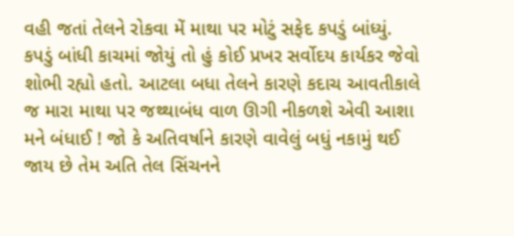વહી જતાં તેલને રોકવા મેં માથા પર મોટું સફેદ કપડું બાંધ્યું. કપડું બાંધી કાચમાં જોયું તો હું કોઈ પ્રખર સર્વોદય કાર્યકર જેવો શોભી રહ્યો હતો. આટલા બધા તેલને કારણે કદાચ આવતીકાલે જ મારા માથા પર જથ્થાબંધ વાળ ઊગી નીકળશે એવી આશા મને બંધાઈ ! જો કે અતિવર્ષાને કારણે વાવેલું બધું નકામું થઈ જાય છે તેમ અતિ તેલ સિંચનને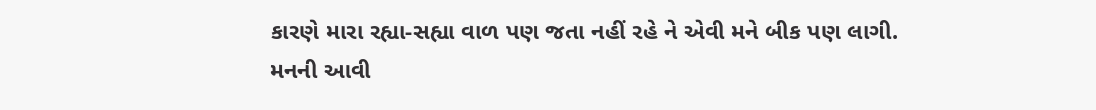કારણે મારા રહ્યા-સહ્યા વાળ પણ જતા નહીં રહે ને એવી મને બીક પણ લાગી.
મનની આવી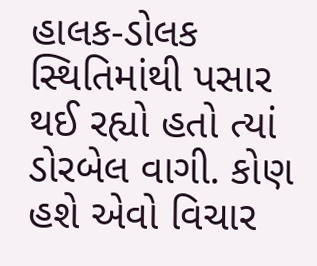હાલક-ડોલક સ્થિતિમાંથી પસાર થઈ રહ્યો હતો ત્યાં ડોરબેલ વાગી. કોણ હશે એવો વિચાર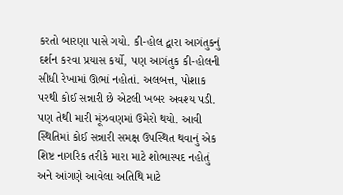કરતો બારણા પાસે ગયો. કી-હોલ દ્વારા આગંતુકનું દર્શન કરવા પ્રયાસ કર્યો, પણ આગંતુક કી-હોલની સીધી રેખામાં ઊભાં નહોતાં. અલબત્ત, પોશાક પરથી કોઈ સન્નારી છે એટલી ખબર અવશ્ય પડી. પણ તેથી મારી મૂંઝવણમાં ઉમેરો થયો. આવી સ્થિતિમાં કોઈ સન્નારી સમક્ષ ઉપસ્થિત થવાનું એક શિષ્ટ નાગરિક તરીકે મારા માટે શોભાસ્પદ નહોતું અને આંગણે આવેલા અતિથિ માટે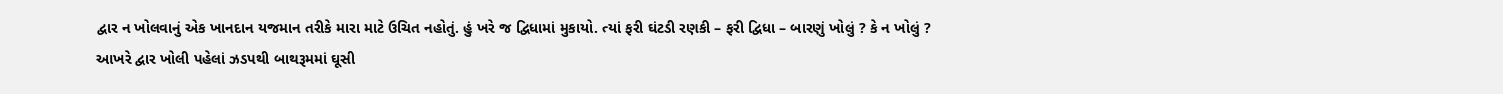દ્વાર ન ખોલવાનું એક ખાનદાન યજમાન તરીકે મારા માટે ઉચિત નહોતું. હું ખરે જ દ્વિધામાં મુકાયો. ત્યાં ફરી ઘંટડી રણકી – ફરી દ્વિધા – બારણું ખોલું ? કે ન ખોલું ? આખરે દ્વાર ખોલી પહેલાં ઝડપથી બાથરૂમમાં ઘૂસી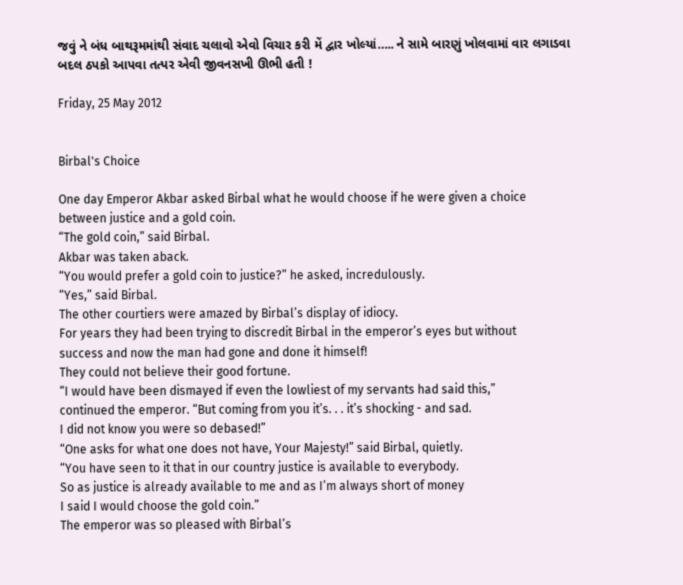જવું ને બંધ બાથરૂમમાંથી સંવાદ ચલાવો એવો વિચાર કરી મેં દ્વાર ખોલ્યાં….. ને સામે બારણું ખોલવામાં વાર લગાડવા બદલ ઠપકો આપવા તત્પર એવી જીવનસખી ઊભી હતી !

Friday, 25 May 2012


Birbal's Choice

One day Emperor Akbar asked Birbal what he would choose if he were given a choice between justice and a gold coin.
“The gold coin,” said Birbal.
Akbar was taken aback.
“You would prefer a gold coin to justice?” he asked, incredulously.
“Yes,” said Birbal.
The other courtiers were amazed by Birbal’s display of idiocy.
For years they had been trying to discredit Birbal in the emperor’s eyes but without
success and now the man had gone and done it himself!
They could not believe their good fortune.
“I would have been dismayed if even the lowliest of my servants had said this,”
continued the emperor. “But coming from you it’s. . . it’s shocking - and sad.
I did not know you were so debased!”
“One asks for what one does not have, Your Majesty!” said Birbal, quietly.
“You have seen to it that in our country justice is available to everybody.
So as justice is already available to me and as I’m always short of money
I said I would choose the gold coin.”
The emperor was so pleased with Birbal’s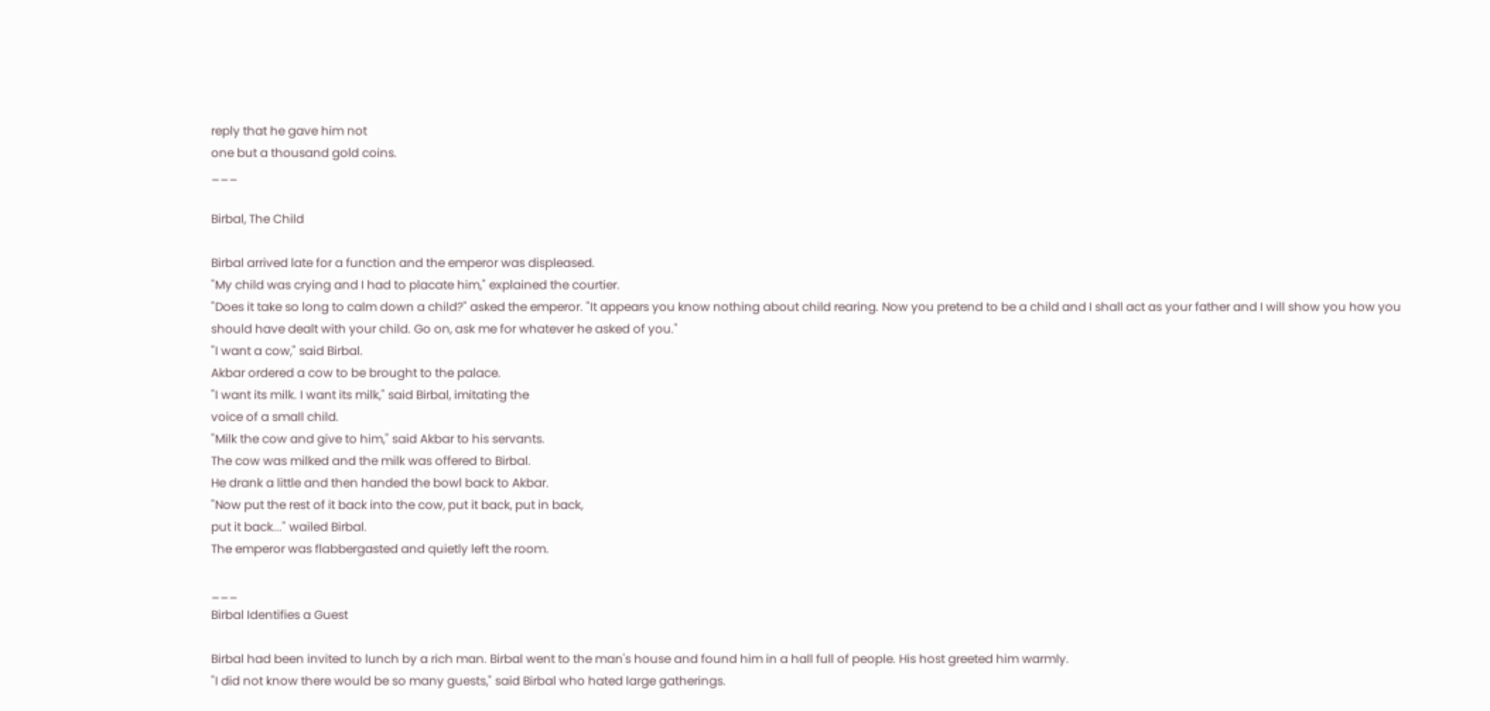reply that he gave him not
one but a thousand gold coins.
___

Birbal, The Child

Birbal arrived late for a function and the emperor was displeased.
"My child was crying and I had to placate him," explained the courtier.
"Does it take so long to calm down a child?" asked the emperor. "It appears you know nothing about child rearing. Now you pretend to be a child and I shall act as your father and I will show you how you should have dealt with your child. Go on, ask me for whatever he asked of you."
"I want a cow," said Birbal.
Akbar ordered a cow to be brought to the palace.
"I want its milk. I want its milk," said Birbal, imitating the
voice of a small child.
"Milk the cow and give to him," said Akbar to his servants.
The cow was milked and the milk was offered to Birbal.
He drank a little and then handed the bowl back to Akbar.
"Now put the rest of it back into the cow, put it back, put in back,
put it back..." wailed Birbal.
The emperor was flabbergasted and quietly left the room.

___
Birbal Identifies a Guest

Birbal had been invited to lunch by a rich man. Birbal went to the man's house and found him in a hall full of people. His host greeted him warmly.
"I did not know there would be so many guests," said Birbal who hated large gatherings.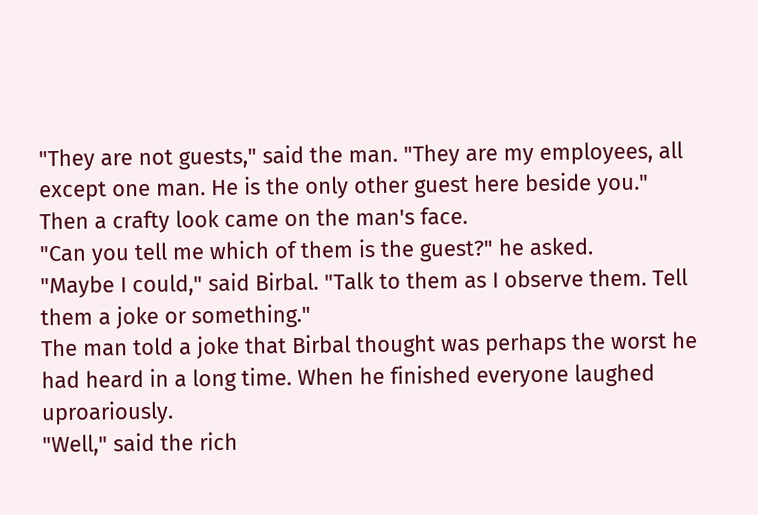"They are not guests," said the man. "They are my employees, all except one man. He is the only other guest here beside you."
Then a crafty look came on the man's face.
"Can you tell me which of them is the guest?" he asked.
"Maybe I could," said Birbal. "Talk to them as I observe them. Tell them a joke or something."
The man told a joke that Birbal thought was perhaps the worst he had heard in a long time. When he finished everyone laughed uproariously.
"Well," said the rich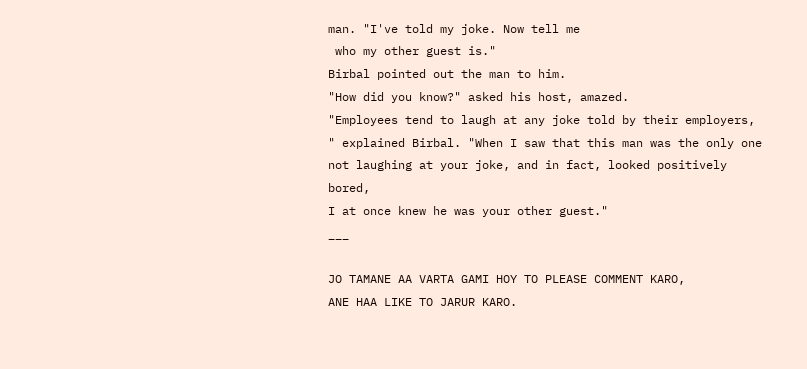man. "I've told my joke. Now tell me
 who my other guest is."
Birbal pointed out the man to him.
"How did you know?" asked his host, amazed.
"Employees tend to laugh at any joke told by their employers,
" explained Birbal. "When I saw that this man was the only one
not laughing at your joke, and in fact, looked positively bored,
I at once knew he was your other guest."
___

JO TAMANE AA VARTA GAMI HOY TO PLEASE COMMENT KARO,
ANE HAA LIKE TO JARUR KARO.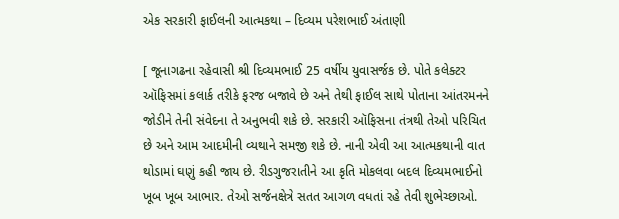એક સરકારી ફાઈલની આત્મકથા – દિવ્યમ પરેશભાઈ અંતાણી

[ જૂનાગઢના રહેવાસી શ્રી દિવ્યમભાઈ 25 વર્ષીય યુવાસર્જક છે. પોતે કલેક્ટર ઑફિસમાં કલાર્ક તરીકે ફરજ બજાવે છે અને તેથી ફાઈલ સાથે પોતાના આંતરમનને જોડીને તેની સંવેદના તે અનુભવી શકે છે. સરકારી ઑફિસના તંત્રથી તેઓ પરિચિત છે અને આમ આદમીની વ્યથાને સમજી શકે છે. નાની એવી આ આત્મકથાની વાત થોડામાં ઘણું કહી જાય છે. રીડગુજરાતીને આ કૃતિ મોકલવા બદલ દિવ્યમભાઈનો ખૂબ ખૂબ આભાર. તેઓ સર્જનક્ષેત્રે સતત આગળ વધતાં રહે તેવી શુભેચ્છાઓ.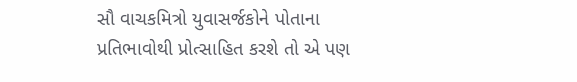સૌ વાચકમિત્રો યુવાસર્જકોને પોતાના પ્રતિભાવોથી પ્રોત્સાહિત કરશે તો એ પણ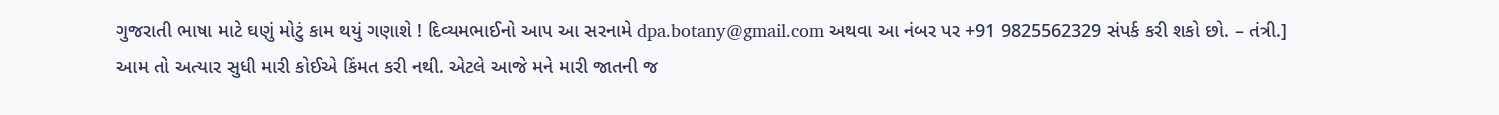ગુજરાતી ભાષા માટે ઘણું મોટું કામ થયું ગણાશે ! દિવ્યમભાઈનો આપ આ સરનામે dpa.botany@gmail.com અથવા આ નંબર પર +91 9825562329 સંપર્ક કરી શકો છો. – તંત્રી.]
આમ તો અત્યાર સુધી મારી કોઈએ કિંમત કરી નથી. એટલે આજે મને મારી જાતની જ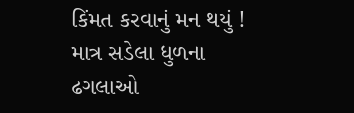કિંમત કરવાનું મન થયું ! માત્ર સડેલા ધુળના ઢગલાઓ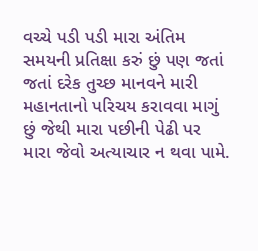વચ્ચે પડી પડી મારા અંતિમ સમયની પ્રતિક્ષા કરું છું પણ જતાં જતાં દરેક તુચ્છ માનવને મારી મહાનતાનો પરિચય કરાવવા માગું છું જેથી મારા પછીની પેઢી પર મારા જેવો અત્યાચાર ન થવા પામે.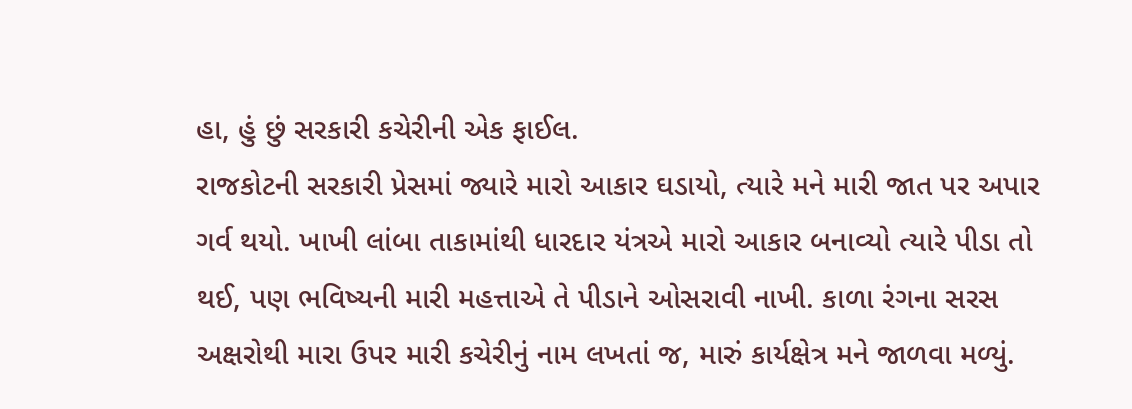હા, હું છું સરકારી કચેરીની એક ફાઈલ.
રાજકોટની સરકારી પ્રેસમાં જ્યારે મારો આકાર ઘડાયો, ત્યારે મને મારી જાત પર અપાર ગર્વ થયો. ખાખી લાંબા તાકામાંથી ધારદાર યંત્રએ મારો આકાર બનાવ્યો ત્યારે પીડા તો થઈ, પણ ભવિષ્યની મારી મહત્તાએ તે પીડાને ઓસરાવી નાખી. કાળા રંગના સરસ અક્ષરોથી મારા ઉપર મારી કચેરીનું નામ લખતાં જ, મારું કાર્યક્ષેત્ર મને જાળવા મળ્યું.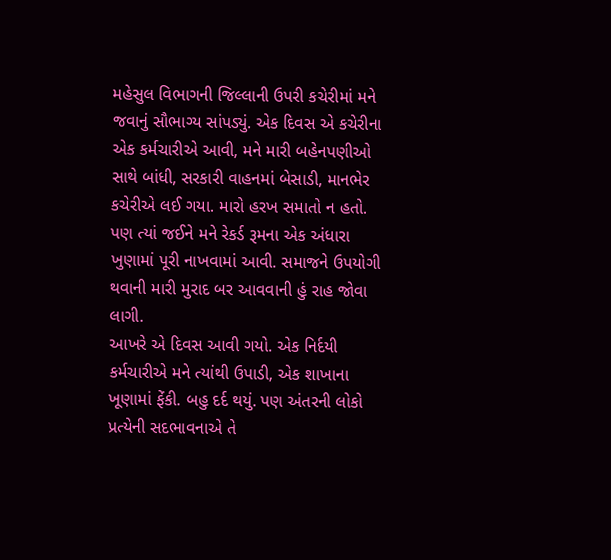મહેસુલ વિભાગની જિલ્લાની ઉપરી કચેરીમાં મને જવાનું સૌભાગ્ય સાંપડ્યું. એક દિવસ એ કચેરીના એક કર્મચારીએ આવી, મને મારી બહેનપણીઓ સાથે બાંધી, સરકારી વાહનમાં બેસાડી, માનભેર કચેરીએ લઈ ગયા. મારો હરખ સમાતો ન હતો. પણ ત્યાં જઈને મને રેકર્ડ રૂમના એક અંધારા ખુણામાં પૂરી નાખવામાં આવી. સમાજને ઉપયોગી થવાની મારી મુરાદ બર આવવાની હું રાહ જોવા લાગી.
આખરે એ દિવસ આવી ગયો. એક નિર્દયી કર્મચારીએ મને ત્યાંથી ઉપાડી, એક શાખાના ખૂણામાં ફેંકી. બહુ દર્દ થયું. પણ અંતરની લોકો પ્રત્યેની સદભાવનાએ તે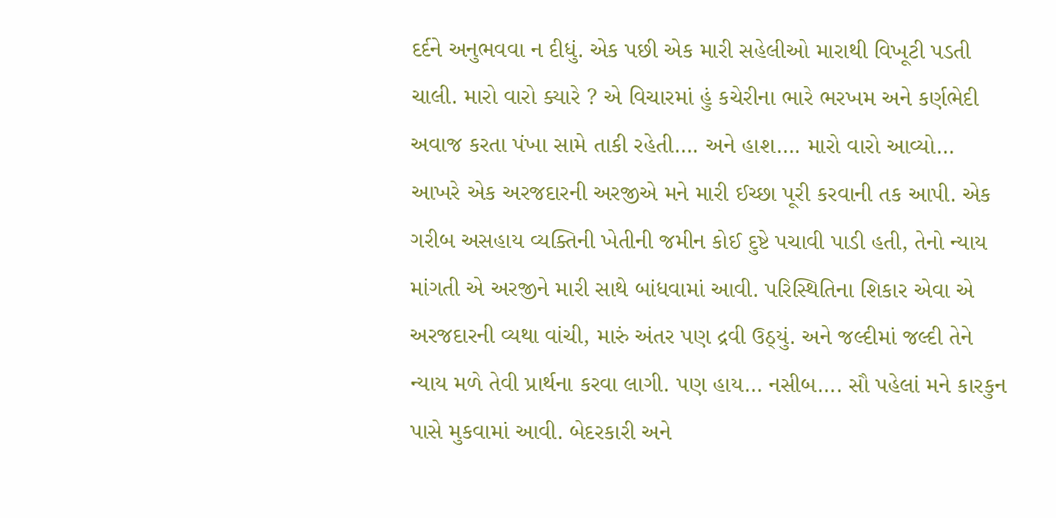દર્દને અનુભવવા ન દીધું. એક પછી એક મારી સહેલીઓ મારાથી વિખૂટી પડતી ચાલી. મારો વારો ક્યારે ? એ વિચારમાં હું કચેરીના ભારે ભરખમ અને કર્ણભેદી અવાજ કરતા પંખા સામે તાકી રહેતી…. અને હાશ…. મારો વારો આવ્યો…
આખરે એક અરજદારની અરજીએ મને મારી ઈચ્છા પૂરી કરવાની તક આપી. એક ગરીબ અસહાય વ્યક્તિની ખેતીની જમીન કોઈ દુષ્ટે પચાવી પાડી હતી, તેનો ન્યાય માંગતી એ અરજીને મારી સાથે બાંધવામાં આવી. પરિસ્થિતિના શિકાર એવા એ અરજદારની વ્યથા વાંચી, મારું અંતર પણ દ્રવી ઉઠ્યું. અને જલ્દીમાં જલ્દી તેને ન્યાય મળે તેવી પ્રાર્થના કરવા લાગી. પણ હાય… નસીબ…. સૌ પહેલાં મને કારકુન પાસે મુકવામાં આવી. બેદરકારી અને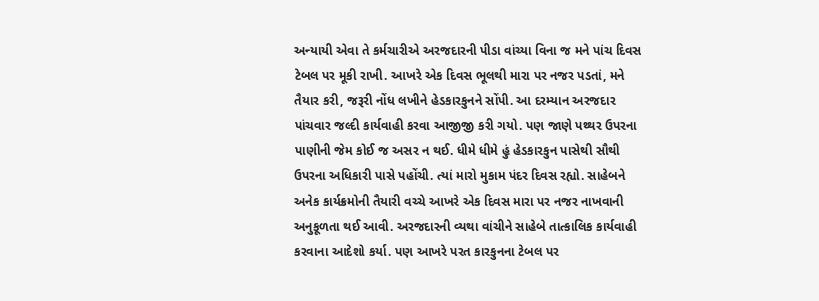અન્યાયી એવા તે કર્મચારીએ અરજદારની પીડા વાંચ્યા વિના જ મને પાંચ દિવસ ટેબલ પર મૂકી રાખી. આખરે એક દિવસ ભૂલથી મારા પર નજર પડતાં, મને તૈયાર કરી, જરૂરી નોંધ લખીને હેડકારકુનને સોંપી. આ દરમ્યાન અરજદાર પાંચવાર જલ્દી કાર્યવાહી કરવા આજીજી કરી ગયો. પણ જાણે પથ્થર ઉપરના પાણીની જેમ કોઈ જ અસર ન થઈ. ધીમે ધીમે હું હેડકારકુન પાસેથી સૌથી ઉપરના અધિકારી પાસે પહોંચી. ત્યાં મારો મુકામ પંદર દિવસ રહ્યો. સાહેબને અનેક કાર્યક્રમોની તૈયારી વચ્ચે આખરે એક દિવસ મારા પર નજર નાખવાની અનુકૂળતા થઈ આવી. અરજદારની વ્યથા વાંચીને સાહેબે તાત્કાલિક કાર્યવાહી કરવાના આદેશો કર્યા. પણ આખરે પરત કારકુનના ટેબલ પર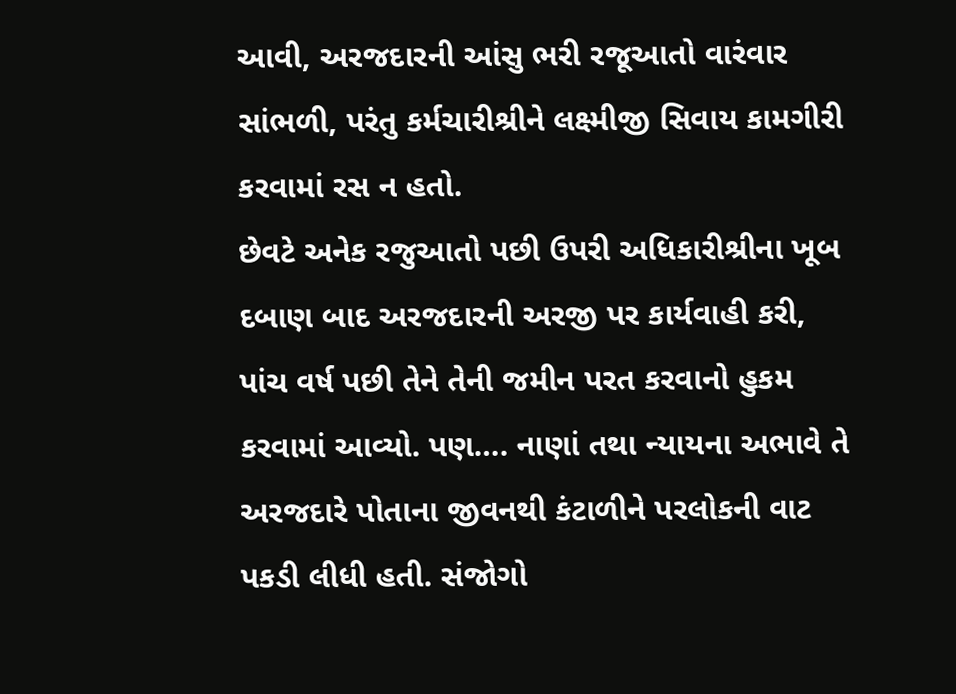આવી, અરજદારની આંસુ ભરી રજૂઆતો વારંવાર સાંભળી, પરંતુ કર્મચારીશ્રીને લક્ષ્મીજી સિવાય કામગીરી કરવામાં રસ ન હતો.
છેવટે અનેક રજુઆતો પછી ઉપરી અધિકારીશ્રીના ખૂબ દબાણ બાદ અરજદારની અરજી પર કાર્યવાહી કરી, પાંચ વર્ષ પછી તેને તેની જમીન પરત કરવાનો હુકમ કરવામાં આવ્યો. પણ…. નાણાં તથા ન્યાયના અભાવે તે અરજદારે પોતાના જીવનથી કંટાળીને પરલોકની વાટ પકડી લીધી હતી. સંજોગો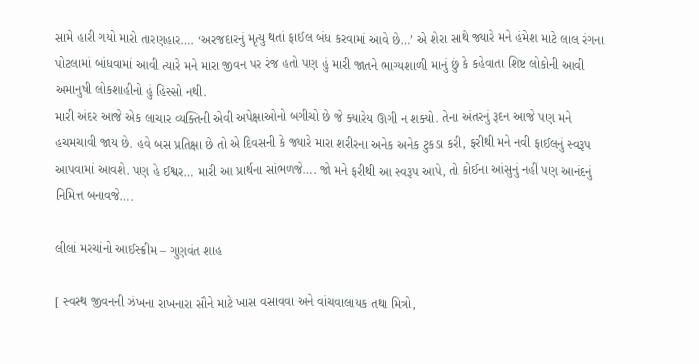સામે હારી ગયો મારો તારણહાર…. ‘અરજદારનું મૃત્યુ થતાં ફાઈલ બંધ કરવામાં આવે છે…’ એ શેરા સાથે જ્યારે મને હંમેશ માટે લાલ રંગના પોટલામાં બાંધવામાં આવી ત્યારે મને મારા જીવન પર રંજ હતો પણ હું મારી જાતને ભાગ્યશાળી માનું છું કે કહેવાતા શિષ્ટ લોકોની આવી અમાનુષી લોકશાહીનો હું હિસ્સો નથી.
મારી અંદર આજે એક લાચાર વ્યક્તિની એવી અપેક્ષાઓનો બગીચો છે જે ક્યારેય ઊગી ન શક્યો. તેના અંતરનું રૂદન આજે પણ મને હચમચાવી જાય છે. હવે બસ પ્રતિક્ષા છે તો એ દિવસની કે જ્યારે મારા શરીરના અનેક અનેક ટુકડા કરી, ફરીથી મને નવી ફાઈલનું સ્વરૂપ આપવામાં આવશે. પણ હે ઈશ્વર… મારી આ પ્રાર્થના સાંભળજે…. જો મને ફરીથી આ સ્વરૂપ આપે, તો કોઈના આંસુનું નહીં પણ આનંદનું નિમિત્ત બનાવજે….

લીલાં મરચાંનો આઈસ્ક્રીમ – ગુણવંત શાહ

[ સ્વસ્થ જીવનની ઝંખના રાખનારા સૌને માટે ખાસ વસાવવા અને વાંચવાલાયક તથા મિત્રો,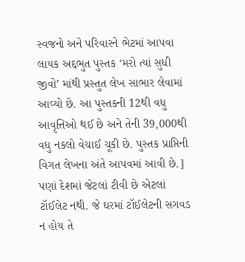સ્વજનો અને પરિવારને ભેટમાં આપવા લાયક અદ્દભુત પુસ્તક ‘મરો ત્યાં સુધી જીવો’ માંથી પ્રસ્તુત લેખ સાભાર લેવામાં આવ્યો છે. આ પુસ્તકની 12થી વધુ આવૃત્તિઓ થઈ છે અને તેની 39,000થી વધુ નકલો વેચાઈ ચૂકી છે. પુસ્તક પ્રાપ્તિની વિગત લેખના અંતે આપવમાં આવી છે.]
પણાં દેશમાં જેટલાં ટીવી છે એટલાં ટૉઈલેટ નથી. જે ઘરમાં ટૉઈલેટની સગવડ ન હોય તે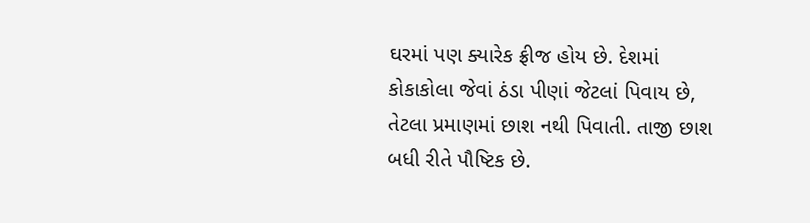ઘરમાં પણ ક્યારેક ફ્રીજ હોય છે. દેશમાં કોકાકોલા જેવાં ઠંડા પીણાં જેટલાં પિવાય છે, તેટલા પ્રમાણમાં છાશ નથી પિવાતી. તાજી છાશ બધી રીતે પૌષ્ટિક છે.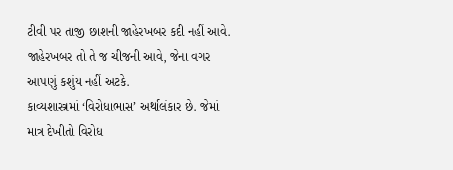ટીવી પર તાજી છાશની જાહેરખબર કદી નહીં આવે. જાહેરખબર તો તે જ ચીજની આવે, જેના વગર આપણું કશુંય નહીં અટકે.
કાવ્યશાસ્ત્રમાં ‘વિરોધાભાસ’ અર્થાલંકાર છે. જેમાં માત્ર દેખીતો વિરોધ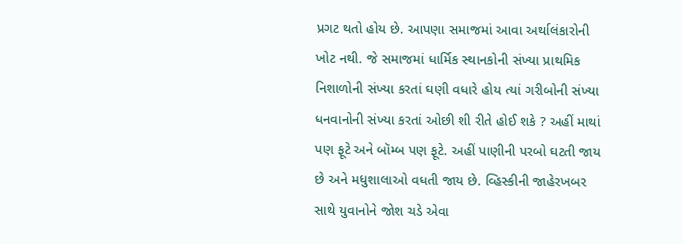પ્રગટ થતો હોય છે. આપણા સમાજમાં આવા અર્થાલંકારોની ખોટ નથી. જે સમાજમાં ધાર્મિક સ્થાનકોની સંખ્યા પ્રાથમિક નિશાળોની સંખ્યા કરતાં ઘણી વધારે હોય ત્યાં ગરીબોની સંખ્યા ધનવાનોની સંખ્યા કરતાં ઓછી શી રીતે હોઈ શકે ? અહીં માથાં પણ ફૂટે અને બૉમ્બ પણ ફૂટે. અહીં પાણીની પરબો ઘટતી જાય છે અને મધુશાલાઓ વધતી જાય છે. વ્હિસ્કીની જાહેરખબર સાથે યુવાનોને જોશ ચડે એવા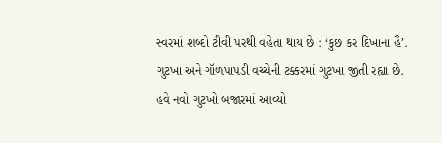સ્વરમાં શબ્દો ટીવી પરથી વહેતા થાય છે : ‘કુછ કર દિખાના હૈ’. ગુટખા અને ગૉળપાપડી વચ્ચેની ટક્કરમાં ગુટખા જીતી રહ્યા છે. હવે નવો ગુટખો બજારમાં આવ્યો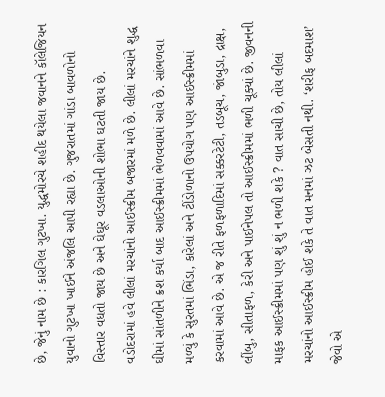છે, જેનું નામ છે : કારગિલ ગુટખા. યુદ્ધમોરચે શહીદ થયેલા જવાનને કૉલેજિયન યુવાનો ગુટખા ખાઈને અંજલિ આપી રહ્યા છે. ગુજરાતમાં ગાંડા બાવળોનો વિસ્તાર વધતો જાય છે અને ઘેઘૂર વડલાઓની શોભા ઘટતી જાય છે.
વડોદરામાં હવે લીલાં મરચાંનો આઈસ્ક્રીમ બજારમાં મળે છે. લીલાં મરચાંને શુદ્ધ ઘીમાં સાંતળીને ક્રશ કર્યા બાદ આઈસ્ક્રીમમાં ભેળવવામાં આવે છે. સાંભળવા મળ્યું કે સુરતમાં ભિંડા, કારેલાં અને ટીંડોળાનો ઉપયોગ પણ આઈસ્ક્રીમમાં કરવામાં આવે છે. એ જ રીતે ફળફળાદિમાં સક્કરટેટી, તડબૂચ, જાંબુડા, દ્રાક્ષ, લીંબુ, સીતાફળ, કેરી અને પાઈનેપલ તો આઈસ્ક્રીમમાં ભળી ચૂક્યાં છે. જીવનની માફક આઈસ્ક્રીમમાં પણ શું શું ન ભળી શકે ? વાત સાચી છે, તોય લીલાં મરચાંનો આઈસ્ક્રીમ હોઈ શકે તે વાત મનમાં ઝટ બેસતી નથી. ‘શરીફ બદમાશ’ જેવો એ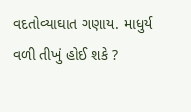વદતોવ્યાઘાત ગણાય. માધુર્ય વળી તીખું હોઈ શકે ?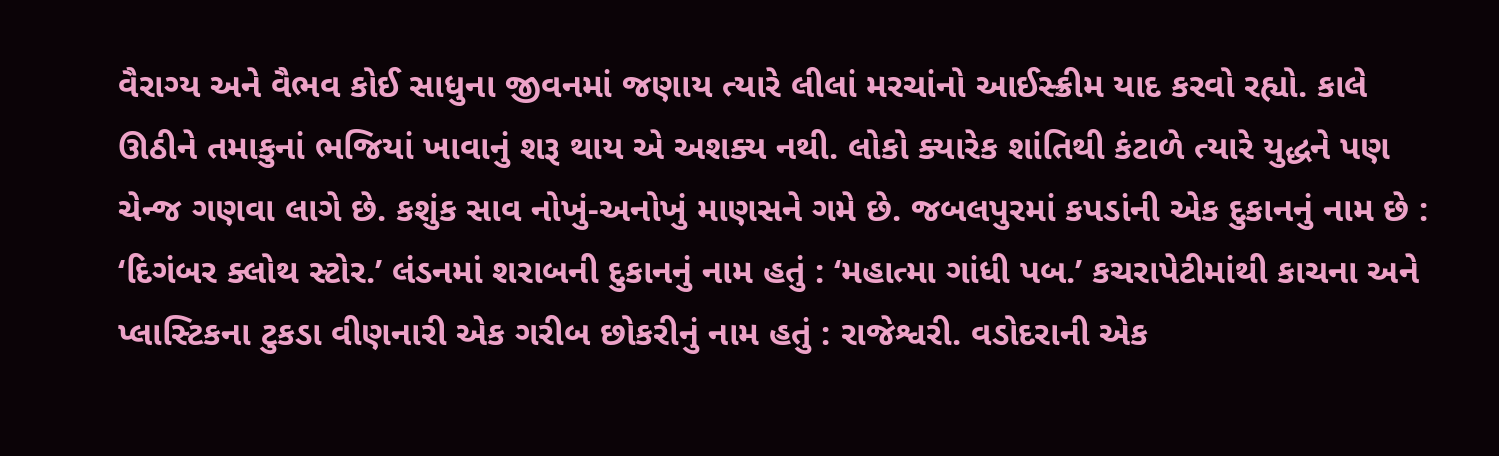વૈરાગ્ય અને વૈભવ કોઈ સાધુના જીવનમાં જણાય ત્યારે લીલાં મરચાંનો આઈસ્ક્રીમ યાદ કરવો રહ્યો. કાલે ઊઠીને તમાકુનાં ભજિયાં ખાવાનું શરૂ થાય એ અશક્ય નથી. લોકો ક્યારેક શાંતિથી કંટાળે ત્યારે યુદ્ધને પણ ચેન્જ ગણવા લાગે છે. કશુંક સાવ નોખું-અનોખું માણસને ગમે છે. જબલપુરમાં કપડાંની એક દુકાનનું નામ છે : ‘દિગંબર ક્લોથ સ્ટોર.’ લંડનમાં શરાબની દુકાનનું નામ હતું : ‘મહાત્મા ગાંધી પબ.’ કચરાપેટીમાંથી કાચના અને પ્લાસ્ટિકના ટુકડા વીણનારી એક ગરીબ છોકરીનું નામ હતું : રાજેશ્વરી. વડોદરાની એક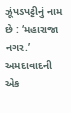ઝૂંપડપટ્ટીનું નામ છે : ‘મહારાજા નગર.’ અમદાવાદની એક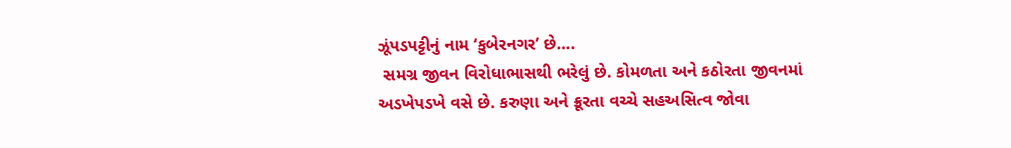ઝૂંપડપટ્ટીનું નામ ‘કુબેરનગર’ છે….
 સમગ્ર જીવન વિરોધાભાસથી ભરેલું છે. કોમળતા અને કઠોરતા જીવનમાં અડખેપડખે વસે છે. કરુણા અને ક્રૂરતા વચ્ચે સહઅસિત્વ જોવા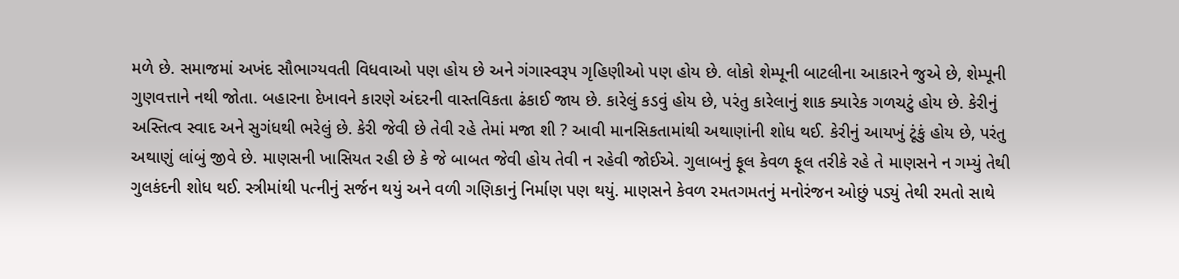મળે છે. સમાજમાં અખંદ સૌભાગ્યવતી વિધવાઓ પણ હોય છે અને ગંગાસ્વરૂપ ગૃહિણીઓ પણ હોય છે. લોકો શેમ્પૂની બાટલીના આકારને જુએ છે, શેમ્પૂની ગુણવત્તાને નથી જોતા. બહારના દેખાવને કારણે અંદરની વાસ્તવિકતા ઢંકાઈ જાય છે. કારેલું કડવું હોય છે, પરંતુ કારેલાનું શાક ક્યારેક ગળચટું હોય છે. કેરીનું અસ્તિત્વ સ્વાદ અને સુગંધથી ભરેલું છે. કેરી જેવી છે તેવી રહે તેમાં મજા શી ? આવી માનસિકતામાંથી અથાણાંની શોધ થઈ. કેરીનું આયખું ટૂંકું હોય છે, પરંતુ અથાણું લાંબું જીવે છે. માણસની ખાસિયત રહી છે કે જે બાબત જેવી હોય તેવી ન રહેવી જોઈએ. ગુલાબનું ફૂલ કેવળ ફૂલ તરીકે રહે તે માણસને ન ગમ્યું તેથી ગુલકંદની શોધ થઈ. સ્ત્રીમાંથી પત્નીનું સર્જન થયું અને વળી ગણિકાનું નિર્માણ પણ થયું. માણસને કેવળ રમતગમતનું મનોરંજન ઓછું પડ્યું તેથી રમતો સાથે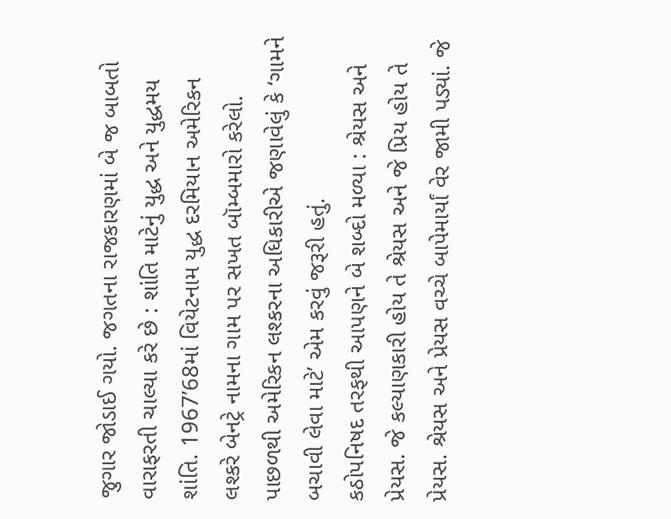જુગાર જોડાઈ ગયો. જગતના રાજકારણમાં બે જ બાબતો વારાફરતી ચાલ્યા કરે છે : શાંતિ માટેનું યુદ્ધ અને યુદ્ધમય શાંતિ. 1967’68માં વિયેટનામ યુદ્ધ દરમિયાન અમેરિકન લશ્કરે બેનટ્રે નામના ગામ પર સખત બૉમ્બમારો કરેલો. પાછળથી અમેરિકન લશ્કરના અધિકારીએ જણાવેલું કે ‘ગામને બચાવી લેવા માટે’ એમ કરવું જરૂરી હતું.
કઠોપનિષદ તરફથી આપણને બે શબ્દો મળ્યા : શ્રેયસ અને પ્રેયસ. જે કલ્યાણકારી હોય તે શ્રેયસ અને જે પ્રિય હોય તે પ્રેયસ. શ્રેયસ અને પ્રેયસ વચ્ચે બાપેમાર્યાં વેર જામી પડ્યાં. જે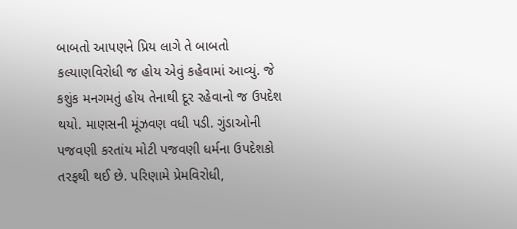બાબતો આપણને પ્રિય લાગે તે બાબતો કલ્યાણવિરોધી જ હોય એવું કહેવામાં આવ્યું. જે કશુંક મનગમતું હોય તેનાથી દૂર રહેવાનો જ ઉપદેશ થયો. માણસની મૂંઝવણ વધી પડી. ગુંડાઓની પજવણી કરતાંય મોટી પજવણી ધર્મના ઉપદેશકો તરફથી થઈ છે. પરિણામે પ્રેમવિરોધી,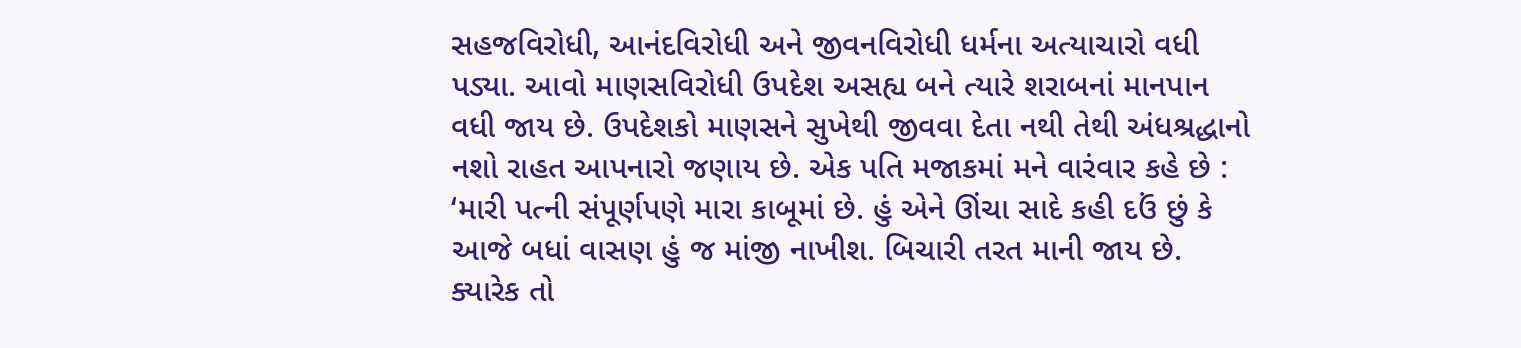સહજવિરોધી, આનંદવિરોધી અને જીવનવિરોધી ધર્મના અત્યાચારો વધી પડ્યા. આવો માણસવિરોધી ઉપદેશ અસહ્ય બને ત્યારે શરાબનાં માનપાન વધી જાય છે. ઉપદેશકો માણસને સુખેથી જીવવા દેતા નથી તેથી અંધશ્રદ્ધાનો નશો રાહત આપનારો જણાય છે. એક પતિ મજાકમાં મને વારંવાર કહે છે : ‘મારી પત્ની સંપૂર્ણપણે મારા કાબૂમાં છે. હું એને ઊંચા સાદે કહી દઉં છું કે આજે બધાં વાસણ હું જ માંજી નાખીશ. બિચારી તરત માની જાય છે. ક્યારેક તો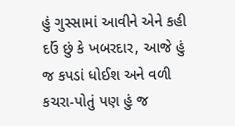હું ગુસ્સામાં આવીને એને કહી દઉં છું કે ખબરદાર, આજે હું જ કપડાં ધોઈશ અને વળી કચરા-પોતું પણ હું જ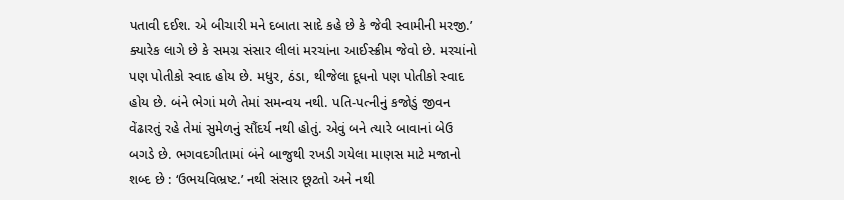પતાવી દઈશ. એ બીચારી મને દબાતા સાદે કહે છે કે જેવી સ્વામીની મરજી.’
ક્યારેક લાગે છે કે સમગ્ર સંસાર લીલાં મરચાંના આઈસ્ક્રીમ જેવો છે. મરચાંનો પણ પોતીકો સ્વાદ હોય છે. મધુર, ઠંડા, થીજેલા દૂધનો પણ પોતીકો સ્વાદ હોય છે. બંને ભેગાં મળે તેમાં સમન્વય નથી. પતિ-પત્નીનું કજોડું જીવન વેંઢારતું રહે તેમાં સુમેળનું સૌંદર્ય નથી હોતું. એવું બને ત્યારે બાવાનાં બેઉ બગડે છે. ભગવદગીતામાં બંને બાજુથી રખડી ગયેલા માણસ માટે મજાનો શબ્દ છે : ‘ઉભયવિભ્રષ્ટ.’ નથી સંસાર છૂટતો અને નથી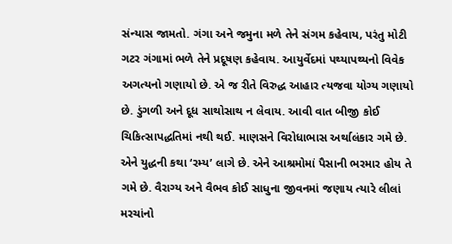સંન્યાસ જામતો. ગંગા અને જમુના મળે તેને સંગમ કહેવાય, પરંતુ મોટી ગટર ગંગામાં ભળે તેને પ્રદૂષણ કહેવાય. આયુર્વેદમાં પથ્યાપથ્યનો વિવેક અગત્યનો ગણાયો છે. એ જ રીતે વિરુદ્ધ આહાર ત્યજવા યોગ્ય ગણાયો છે. ડુંગળી અને દૂધ સાથોસાથ ન લેવાય. આવી વાત બીજી કોઈ ચિકિત્સાપદ્ધતિમાં નથી થઈ. માણસને વિરોધાભાસ અર્થાલંકાર ગમે છે. એને યુદ્ધની કથા ‘રમ્ય’ લાગે છે. એને આશ્રમોમાં પૈસાની ભરમાર હોય તે ગમે છે. વૈરાગ્ય અને વૈભવ કોઈ સાધુના જીવનમાં જણાય ત્યારે લીલાં મરચાંનો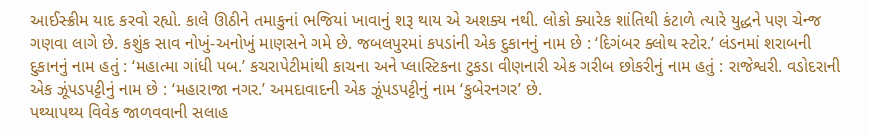આઈસ્ક્રીમ યાદ કરવો રહ્યો. કાલે ઊઠીને તમાકુનાં ભજિયાં ખાવાનું શરૂ થાય એ અશક્ય નથી. લોકો ક્યારેક શાંતિથી કંટાળે ત્યારે યુદ્ધને પણ ચેન્જ ગણવા લાગે છે. કશુંક સાવ નોખું-અનોખું માણસને ગમે છે. જબલપુરમાં કપડાંની એક દુકાનનું નામ છે : ‘દિગંબર ક્લોથ સ્ટોર.’ લંડનમાં શરાબની દુકાનનું નામ હતું : ‘મહાત્મા ગાંધી પબ.’ કચરાપેટીમાંથી કાચના અને પ્લાસ્ટિકના ટુકડા વીણનારી એક ગરીબ છોકરીનું નામ હતું : રાજેશ્વરી. વડોદરાની એક ઝૂંપડપટ્ટીનું નામ છે : ‘મહારાજા નગર.’ અમદાવાદની એક ઝૂંપડપટ્ટીનું નામ ‘કુબેરનગર’ છે.
પથ્યાપથ્ય વિવેક જાળવવાની સલાહ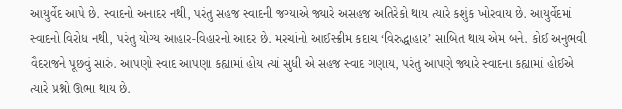આયુર્વેદ આપે છે. સ્વાદનો અનાદર નથી, પરંતુ સહજ સ્વાદની જગ્યાએ જ્યારે અસહજ અતિરેકો થાય ત્યારે કશુંક ખોરવાય છે. આયુર્વેદમાં સ્વાદનો વિરોધ નથી, પરંતુ યોગ્ય આહાર-વિહારનો આદર છે. મરચાંનો આઈસ્ક્રીમ કદાચ ‘વિરુદ્ધાહાર’ સાબિત થાય એમ બને. કોઈ અનુભવી વૈદરાજને પૂછવું સારું. આપણો સ્વાદ આપણા કહ્યામાં હોય ત્યાં સુધી એ સહજ સ્વાદ ગણાય, પરંતુ આપણે જ્યારે સ્વાદના કહ્યામાં હોઈએ ત્યારે પ્રશ્નો ઊભા થાય છે.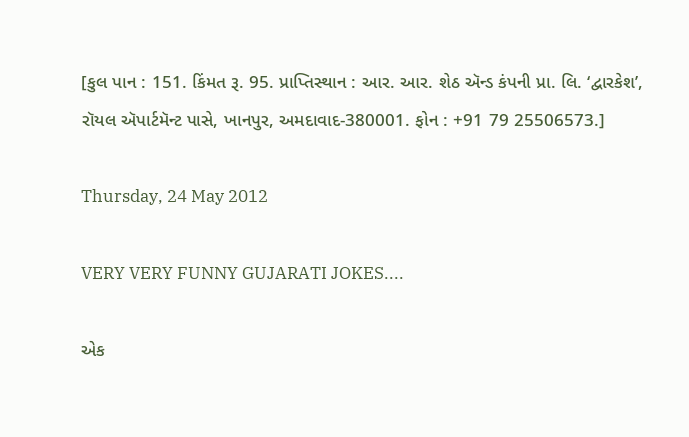[કુલ પાન : 151. કિંમત રૂ. 95. પ્રાપ્તિસ્થાન : આર. આર. શેઠ ઍન્ડ કંપની પ્રા. લિ. ‘દ્વારકેશ’, રૉયલ ઍપાર્ટમૅન્ટ પાસે, ખાનપુર, અમદાવાદ-380001. ફોન : +91 79 25506573.]

Thursday, 24 May 2012

VERY VERY FUNNY GUJARATI JOKES....

એક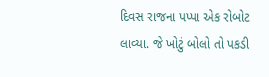દિવસ રાજના પપ્પા એક રોબોટ લાવ્યા. જે ખોટું બોલો તો પકડી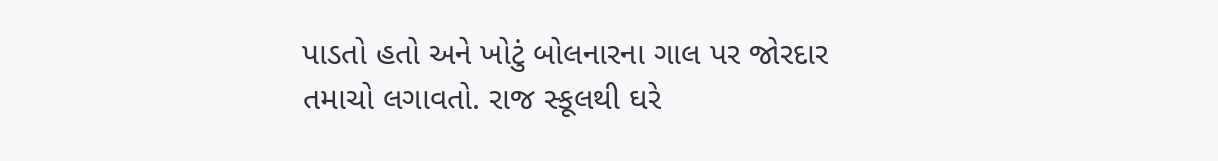પાડતો હતો અને ખોટું બોલનારના ગાલ પર જોરદાર તમાચો લગાવતો. રાજ સ્કૂલથી ઘરે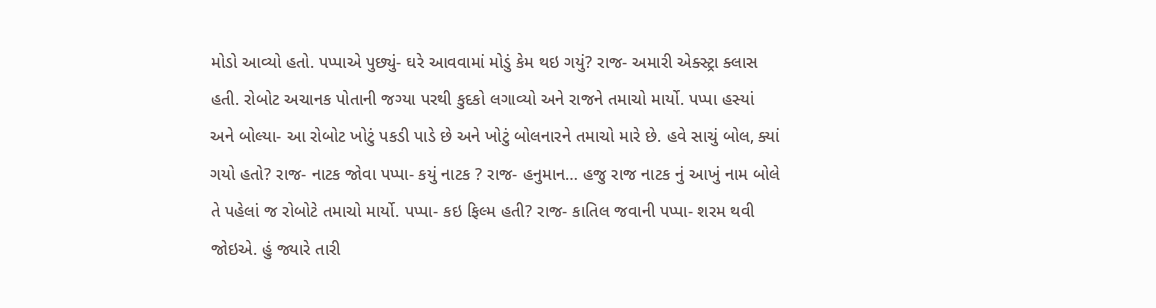મોડો આવ્યો હતો. પપ્પાએ પુછ્યું- ઘરે આવવામાં મોડું કેમ થઇ ગયું? રાજ- અમારી એક્સ્ટ્રા ક્લાસ હતી. રોબોટ અચાનક પોતાની જગ્યા પરથી કુદકો લગાવ્યો અને રાજને તમાચો માર્યો. પપ્પા હસ્યાં અને બોલ્યા- આ રોબોટ ખોટું પકડી પાડે છે અને ખોટું બોલનારને તમાચો મારે છે. હવે સાચું બોલ, ક્યાં ગયો હતો? રાજ- નાટક જોવા પપ્પા- કયું નાટક ? રાજ- હનુમાન… હજુ રાજ નાટક નું આખું નામ બોલે તે પહેલાં જ રોબોટે તમાચો માર્યો. પપ્પા- કઇ ફિલ્મ હતી? રાજ- કાતિલ જવાની પપ્પા- શરમ થવી જોઇએ. હું જ્યારે તારી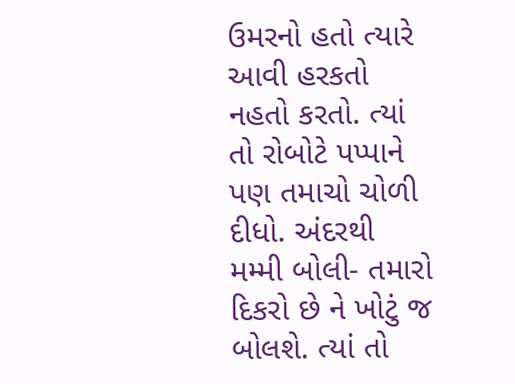ઉમરનો હતો ત્યારે આવી હરકતો નહતો કરતો. ત્યાં તો રોબોટે પપ્પાને પણ તમાચો ચોળી દીધો. અંદરથી મમ્મી બોલી- તમારો દિકરો છે ને ખોટું જ બોલશે. ત્યાં તો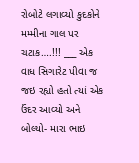રોબોટે લગાવ્યો કુદકોને મમ્મીના ગાલ પર ચટાક….!!! ___ એક વાધ સિગારેટ પીવા જ જઇ રહ્યો હતો ત્યાં એક ઉંદર આવ્યો અને બોલ્યો- મારા ભાઇ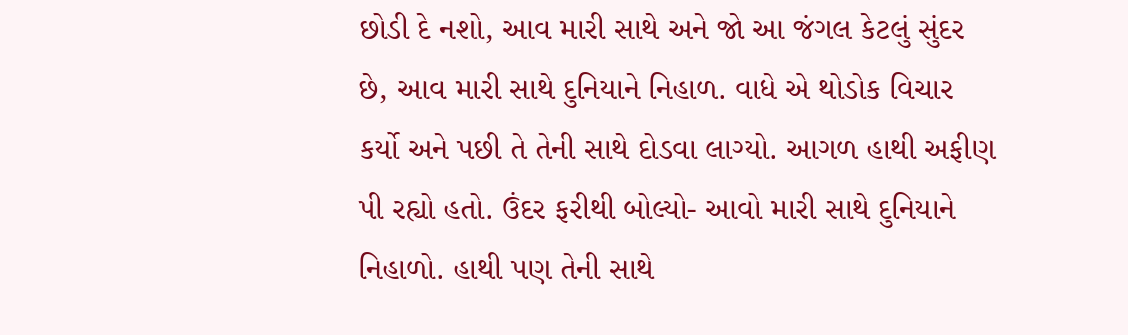છોડી દે નશો, આવ મારી સાથે અને જો આ જંગલ કેટલું સુંદર છે, આવ મારી સાથે દુનિયાને નિહાળ. વાધે એ થોડોક વિચાર કર્યો અને પછી તે તેની સાથે દોડવા લાગ્યો. આગળ હાથી અફીણ પી રહ્યો હતો. ઉંદર ફરીથી બોલ્યો- આવો મારી સાથે દુનિયાને નિહાળો. હાથી પણ તેની સાથે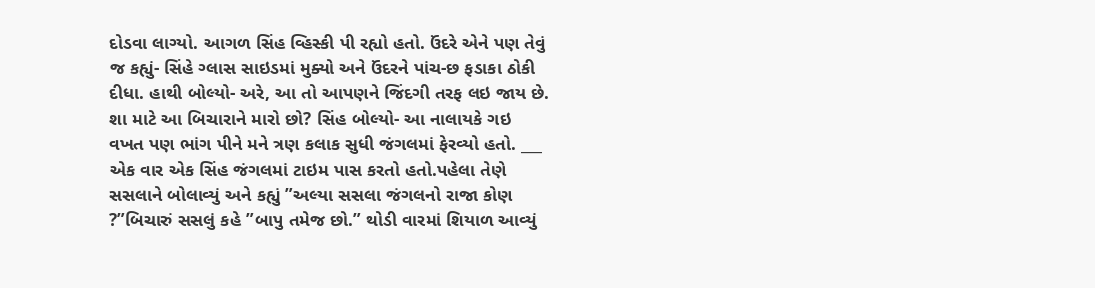દોડવા લાગ્યો. આગળ સિંહ વ્હિસ્કી પી રહ્યો હતો. ઉંદરે એને પણ તેવું જ કહ્યું- સિંહે ગ્લાસ સાઇડમાં મુક્યો અને ઉંદરને પાંચ-છ ફડાકા ઠોકી દીધા. હાથી બોલ્યો- અરે, આ તો આપણને જિંદગી તરફ લઇ જાય છે. શા માટે આ બિચારાને મારો છો? સિંહ બોલ્યો- આ નાલાયકે ગઇ વખત પણ ભાંગ પીને મને ત્રણ કલાક સુધી જંગલમાં ફેરવ્યો હતો. ___ એક વાર એક સિંહ જંગલમાં ટાઇમ પાસ કરતો હતો.પહેલા તેણે સસલાને બોલાવ્યું અને કહ્યું ”અલ્યા સસલા જંગલનો રાજા કોણ ?”બિચારું સસલું કહે ”બાપુ તમેજ છો.” થોડી વારમાં શિયાળ આવ્યું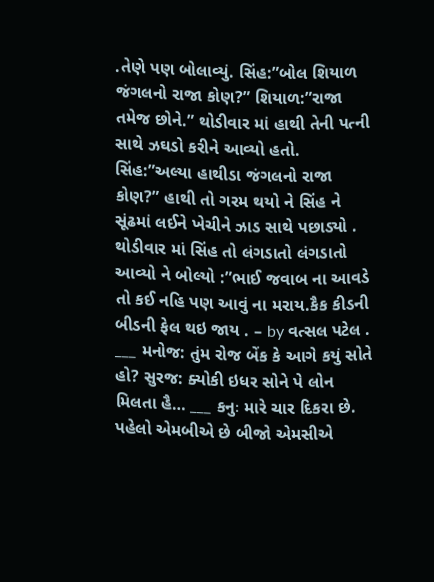.તેણે પણ બોલાવ્યું. સિંહ:”બોલ શિયાળ જંગલનો રાજા કોણ?” શિયાળ:”રાજા તમેજ છોને.” થોડીવાર માં હાથી તેની પત્ની સાથે ઝઘડો કરીને આવ્યો હતો. સિંહ:”અલ્યા હાથીડા જંગલનો રાજા કોણ?” હાથી તો ગરમ થયો ને સિંહ ને સૂંઢમાં લઈને ખેચીને ઝાડ સાથે પછાડ્યો . થોડીવાર માં સિંહ તો લંગડાતો લંગડાતો આવ્યો ને બોલ્યો :”ભાઈ જવાબ ના આવડે તો કઈ નહિ પણ આવું ના મરાય.કૈક કીડની બીડની ફેલ થઇ જાય . – by વત્સલ પટેલ . ___ મનોજ: તુંમ રોજ બેંક કે આગે કયું સોતે હો? સુરજ: ક્યોકી ઇધર સોને પે લોન મિલતા હૈ… ___ કનુઃ મારે ચાર દિકરા છે. પહેલો એમબીએ છે બીજો એમસીએ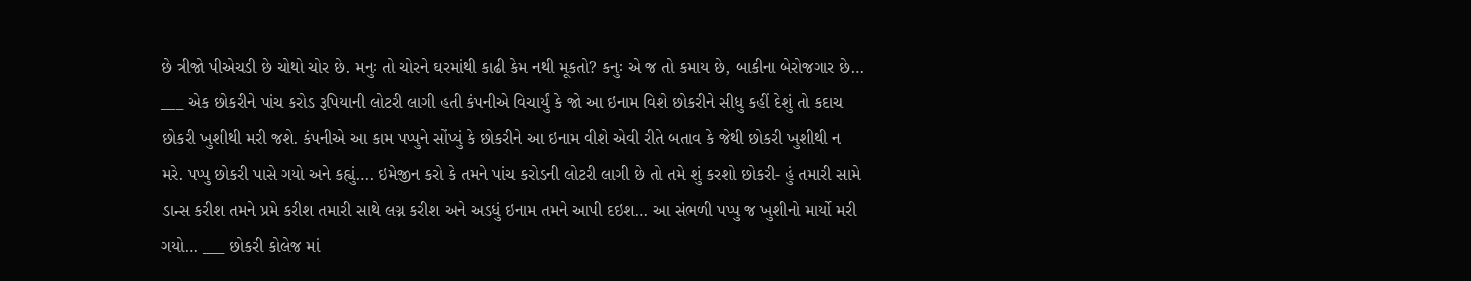છે ત્રીજો પીએચડી છે ચોથો ચોર છે. મનુઃ તો ચોરને ઘરમાંથી કાઢી કેમ નથી મૂકતો? કનુઃ એ જ તો કમાય છે, બાકીના બેરોજગાર છે… ___ એક છોકરીને પાંચ કરોડ રૂપિયાની લોટરી લાગી હતી કંપનીએ વિચાર્યું કે જો આ ઇનામ વિશે છોકરીને સીધુ કહીં દેશું તો કદાચ છોકરી ખુશીથી મરી જશે. કંપનીએ આ કામ પપ્પુને સોંપ્યું કે છોકરીને આ ઇનામ વીશે એવી રીતે બતાવ કે જેથી છોકરી ખુશીથી ન મરે. પપ્પુ છોકરી પાસે ગયો અને કહ્યું…. ઇમેજીન કરો કે તમને પાંચ કરોડની લોટરી લાગી છે તો તમે શું કરશો છોકરી- હું તમારી સામે ડાન્સ કરીશ તમને પ્રમે કરીશ તમારી સાથે લગ્ન કરીશ અને અડધું ઇનામ તમને આપી દઇશ… આ સંભળી પપ્પુ જ ખુશીનો માર્યો મરી ગયો… ___ છોકરી કોલેજ માં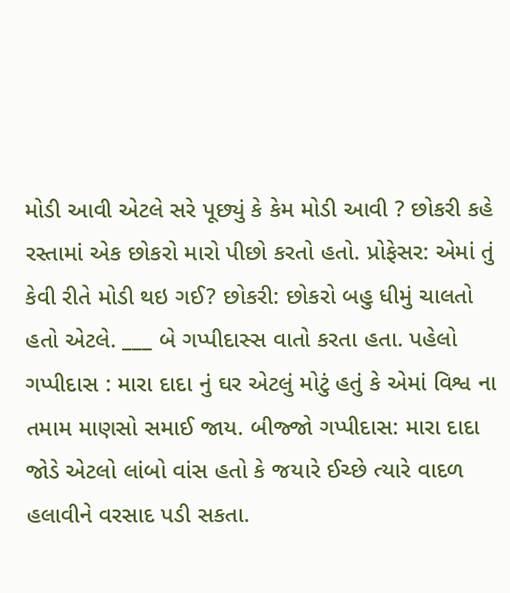મોડી આવી એટલે સરે પૂછ્યું કે કેમ મોડી આવી ? છોકરી કહે રસ્તામાં એક છોકરો મારો પીછો કરતો હતો. પ્રોફેસર: એમાં તું કેવી રીતે મોડી થઇ ગઈ? છોકરી: છોકરો બહુ ધીમું ચાલતો હતો એટલે. ___ બે ગપ્પીદાસ્સ વાતો કરતા હતા. પહેલો ગપ્પીદાસ : મારા દાદા નું ઘર એટલું મોટું હતું કે એમાં વિશ્વ ના તમામ માણસો સમાઈ જાય. બીજ્જો ગપ્પીદાસ: મારા દાદા જોડે એટલો લાંબો વાંસ હતો કે જયારે ઈચ્છે ત્યારે વાદળ હલાવીને વરસાદ પડી સકતા.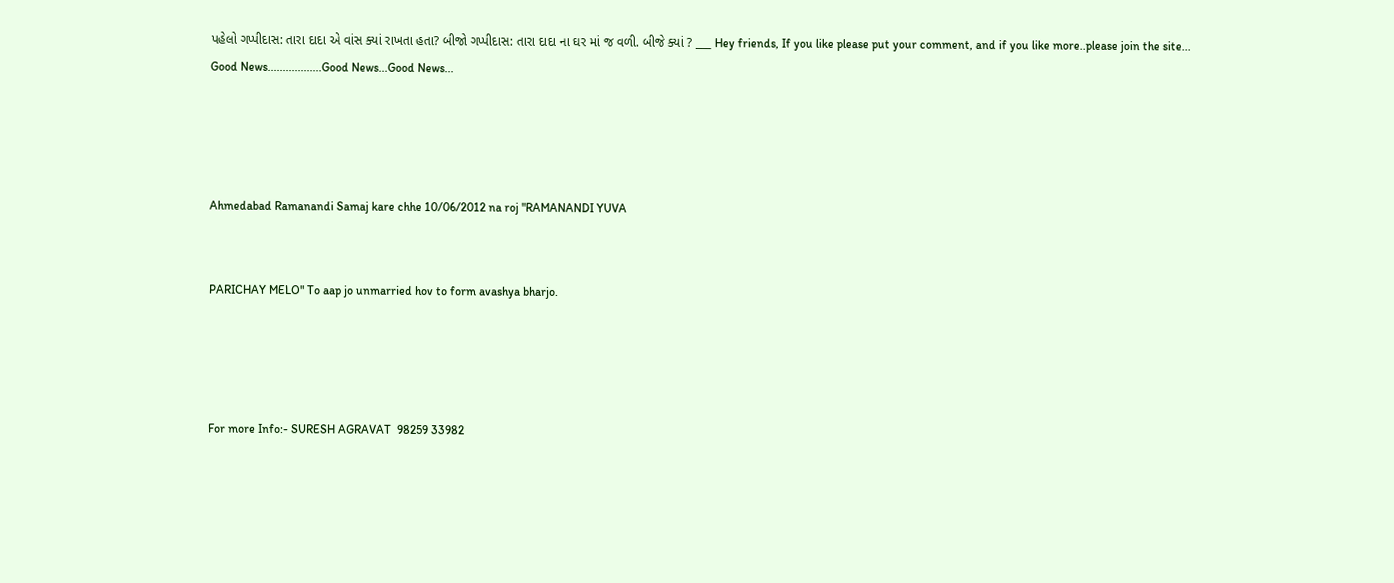પહેલો ગપ્પીદાસ: તારા દાદા એ વાંસ ક્યાં રાખતા હતા? બીજો ગપ્પીદાસ: તારા દાદા ના ઘર માં જ વળી. બીજે ક્યાં ? ___ Hey friends, If you like please put your comment, and if you like more..please join the site...
Good News..................Good News...Good News...




Ahmedabad Ramanandi Samaj kare chhe 10/06/2012 na roj "RAMANANDI YUVA


PARICHAY MELO" To aap jo unmarried hov to form avashya bharjo.




For more Info:- SURESH AGRAVAT  98259 33982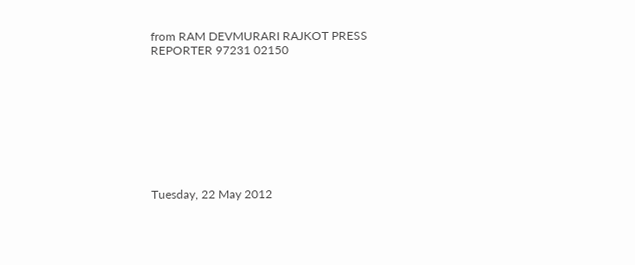from RAM DEVMURARI RAJKOT PRESS REPORTER 97231 02150









Tuesday, 22 May 2012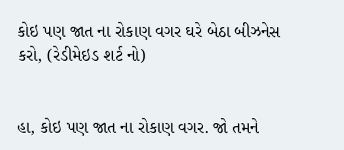કોઇ પણ જાત ના રોકાણ વગર ઘરે બેઠા બીઝનેસ કરો, (રેડીમેઇડ શર્ટ નો)


હા, કોઇ પણ જાત ના રોકાણ વગર. જો તમને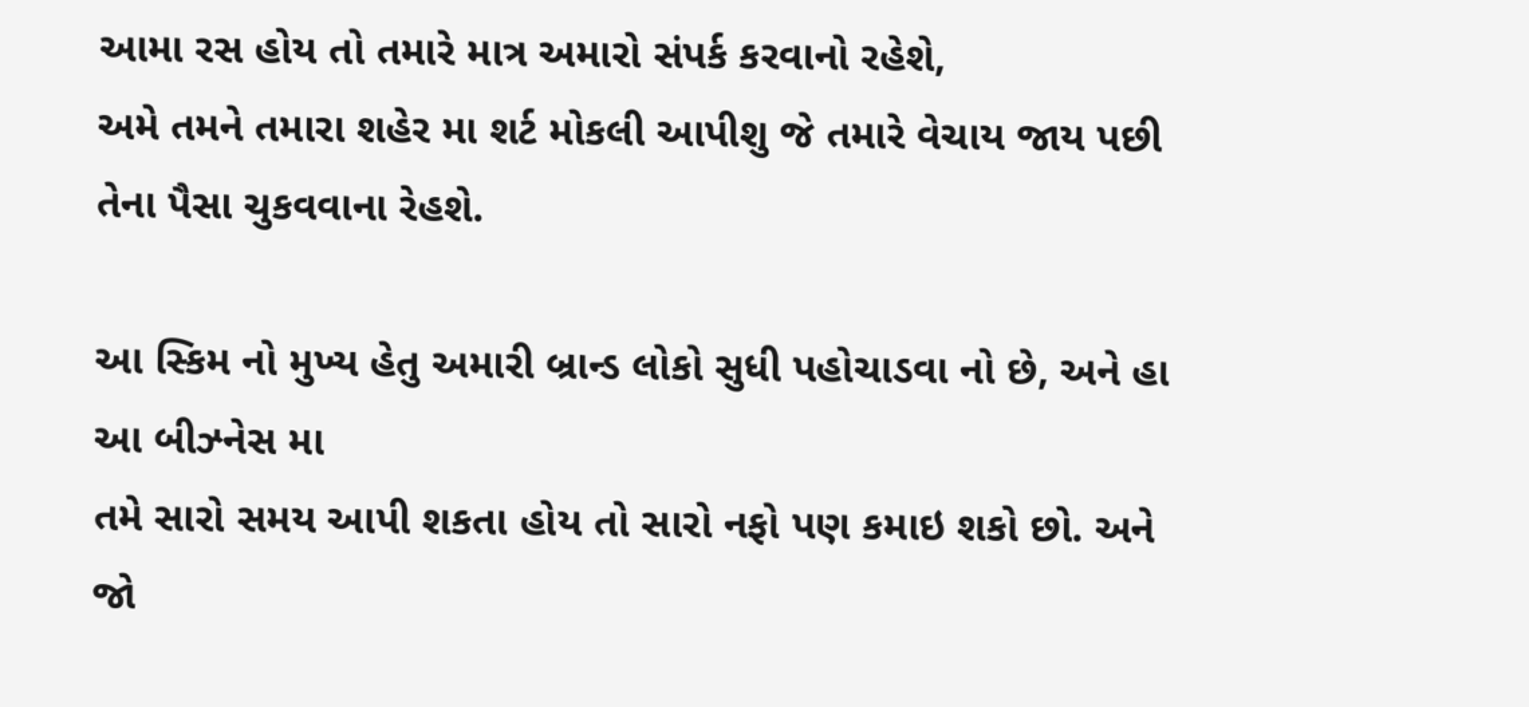આમા રસ હોય તો તમારે માત્ર અમારો સંપર્ક કરવાનો રહેશે,
અમે તમને તમારા શહેર મા શર્ટ મોકલી આપીશુ જે તમારે વેચાય જાય પછી તેના પૈસા ચુકવવાના રેહશે.

આ સ્કિમ નો મુખ્ય હેતુ અમારી બ્રાન્ડ લોકો સુધી પહોચાડવા નો છે, અને હા આ બીઝ્નેસ મા
તમે સારો સમય આપી શકતા હોય તો સારો નફો પણ કમાઇ શકો છો. અને જો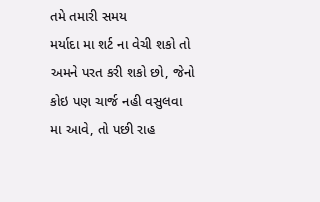તમે તમારી સમય
મર્યાદા મા શર્ટ ના વેચી શકો તો અમને પરત કરી શકો છો, જેનો કોઇ પણ ચાર્જ નહી વસુલવા
મા આવે, તો પછી રાહ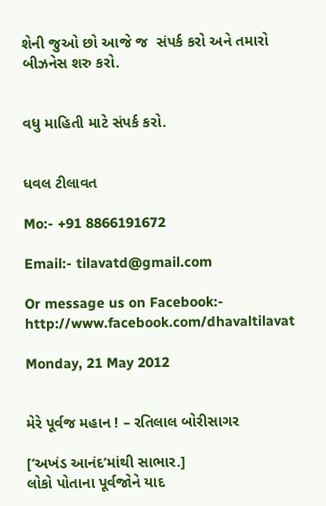શેની જુઓ છો આજે જ  સંપર્ક કરો અને તમારો બીઝનેસ શરુ કરો.


વધુ માહિતી માટે સંપર્ક કરો.


ધવલ ટીલાવત

Mo:- +91 8866191672

Email:- tilavatd@gmail.com

Or message us on Facebook:- http://www.facebook.com/dhavaltilavat

Monday, 21 May 2012


મેરે પૂર્વજ મહાન ! – રતિલાલ બોરીસાગર

[‘અખંડ આનંદ’માંથી સાભાર.]
લોકો પોતાના પૂર્વજોને યાદ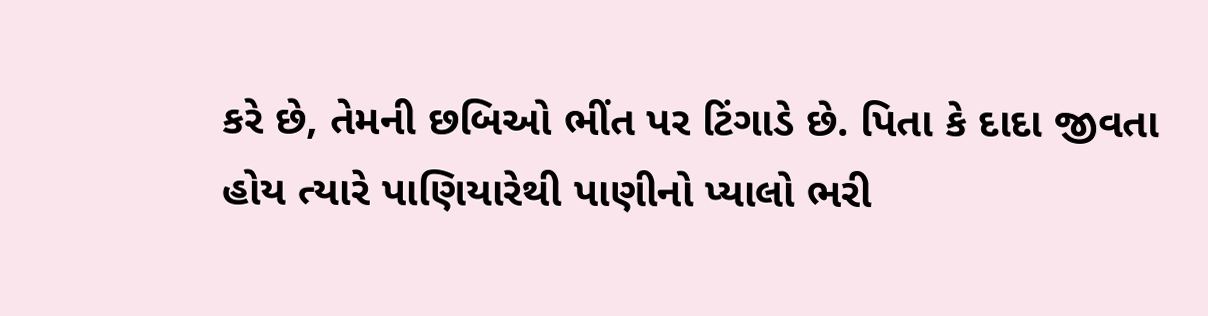કરે છે, તેમની છબિઓ ભીંત પર ટિંગાડે છે. પિતા કે દાદા જીવતા હોય ત્યારે પાણિયારેથી પાણીનો પ્યાલો ભરી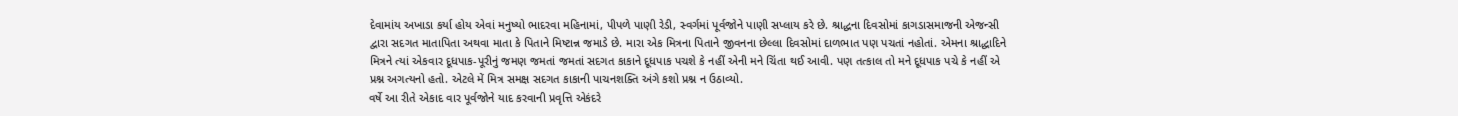દેવામાંય અખાડા કર્યા હોય એવાં મનુષ્યો ભાદરવા મહિનામાં, પીપળે પાણી રેડી, સ્વર્ગમાં પૂર્વજોને પાણી સપ્લાય કરે છે. શ્રાદ્ધના દિવસોમાં કાગડાસમાજની એજન્સી દ્વારા સદગત માતાપિતા અથવા માતા કે પિતાને મિષ્ટાન્ન જમાડે છે. મારા એક મિત્રના પિતાને જીવનના છેલ્લા દિવસોમાં દાળભાત પણ પચતાં નહોતાં. એમના શ્રાદ્ધાદિને મિત્રને ત્યાં એકવાર દૂધપાક-પૂરીનું જમણ જમતાં જમતાં સદગત કાકાને દૂધપાક પચશે કે નહીં એની મને ચિંતા થઈ આવી. પણ તત્કાલ તો મને દૂધપાક પચે કે નહીં એ પ્રશ્ન અગત્યનો હતો. એટલે મેં મિત્ર સમક્ષ સદગત કાકાની પાચનશક્તિ અંગે કશો પ્રશ્ન ન ઉઠાવ્યો.
વર્ષે આ રીતે એકાદ વાર પૂર્વજોને યાદ કરવાની પ્રવૃત્તિ એકંદરે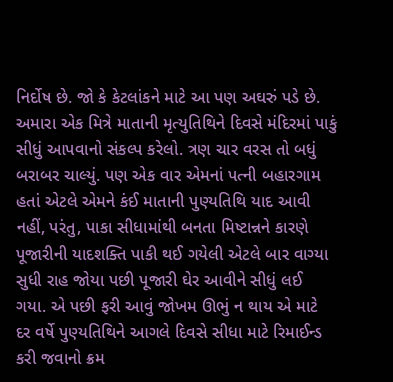નિર્દોષ છે. જો કે કેટલાંકને માટે આ પણ અઘરું પડે છે. અમારા એક મિત્રે માતાની મૃત્યુતિથિને દિવસે મંદિરમાં પાકું સીધું આપવાનો સંકલ્પ કરેલો. ત્રણ ચાર વરસ તો બધું બરાબર ચાલ્યું. પણ એક વાર એમનાં પત્ની બહારગામ હતાં એટલે એમને કંઈ માતાની પુણ્યતિથિ યાદ આવી નહીં, પરંતુ, પાકા સીધામાંથી બનતા મિષ્ટાન્નને કારણે પૂજારીની યાદશક્તિ પાકી થઈ ગયેલી એટલે બાર વાગ્યા સુધી રાહ જોયા પછી પૂજારી ઘેર આવીને સીધું લઈ ગયા. એ પછી ફરી આવું જોખમ ઊભું ન થાય એ માટે દર વર્ષે પુણ્યતિથિને આગલે દિવસે સીધા માટે રિમાઈન્ડ કરી જવાનો ક્રમ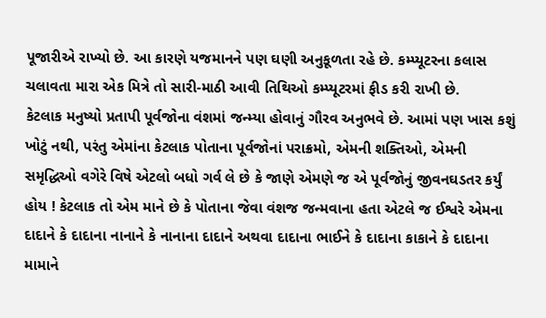પૂજારીએ રાખ્યો છે. આ કારણે યજમાનને પણ ઘણી અનુકૂળતા રહે છે. કમ્પ્યૂટરના કલાસ ચલાવતા મારા એક મિત્રે તો સારી-માઠી આવી તિથિઓ કમ્પ્યૂટરમાં ફીડ કરી રાખી છે.
કેટલાક મનુષ્યો પ્રતાપી પૂર્વજોના વંશમાં જન્મ્યા હોવાનું ગૌરવ અનુભવે છે. આમાં પણ ખાસ કશું ખોટું નથી, પરંતુ એમાંના કેટલાક પોતાના પૂર્વજોનાં પરાક્રમો, એમની શક્તિઓ, એમની સમૃદ્ધિઓ વગેરે વિષે એટલો બધો ગર્વ લે છે કે જાણે એમણે જ એ પૂર્વજોનું જીવનઘડતર કર્યું હોય ! કેટલાક તો એમ માને છે કે પોતાના જેવા વંશજ જન્મવાના હતા એટલે જ ઈશ્વરે એમના દાદાને કે દાદાના નાનાને કે નાનાના દાદાને અથવા દાદાના ભાઈને કે દાદાના કાકાને કે દાદાના મામાને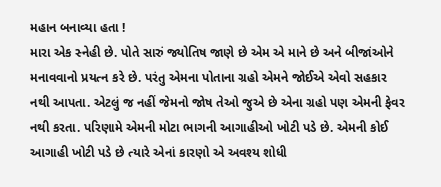મહાન બનાવ્યા હતા !
મારા એક સ્નેહી છે. પોતે સારું જ્યોતિષ જાણે છે એમ એ માને છે અને બીજાંઓને મનાવવાનો પ્રયત્ન કરે છે. પરંતુ એમના પોતાના ગ્રહો એમને જોઈએ એવો સહકાર નથી આપતા. એટલું જ નહીં જેમનો જોષ તેઓ જુએ છે એના ગ્રહો પણ એમની ફેવર નથી કરતા. પરિણામે એમની મોટા ભાગની આગાહીઓ ખોટી પડે છે. એમની કોઈ આગાહી ખોટી પડે છે ત્યારે એનાં કારણો એ અવશ્ય શોધી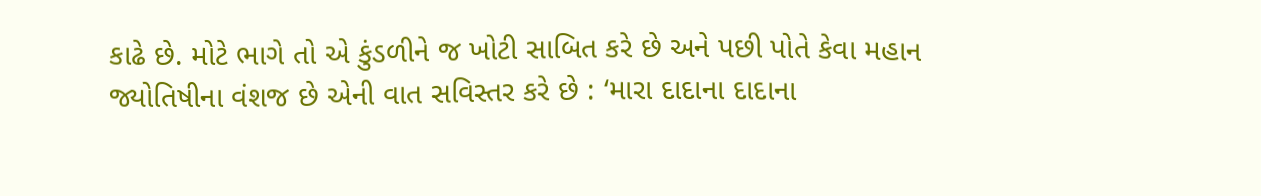કાઢે છે. મોટે ભાગે તો એ કુંડળીને જ ખોટી સાબિત કરે છે અને પછી પોતે કેવા મહાન જ્યોતિષીના વંશજ છે એની વાત સવિસ્તર કરે છે : ‘મારા દાદાના દાદાના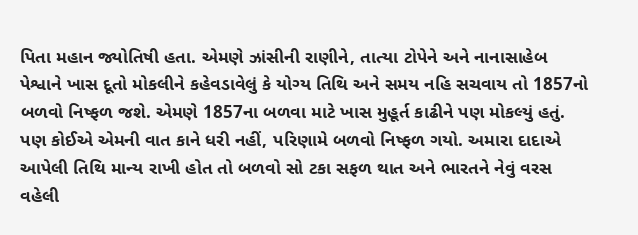પિતા મહાન જ્યોતિષી હતા. એમણે ઝાંસીની રાણીને, તાત્યા ટોપેને અને નાનાસાહેબ પેશ્વાને ખાસ દૂતો મોકલીને કહેવડાવેલું કે યોગ્ય તિથિ અને સમય નહિ સચવાય તો 1857નો બળવો નિષ્ફળ જશે. એમણે 1857ના બળવા માટે ખાસ મુહૂર્ત કાઢીને પણ મોકલ્યું હતું. પણ કોઈએ એમની વાત કાને ધરી નહીં, પરિણામે બળવો નિષ્ફળ ગયો. અમારા દાદાએ આપેલી તિથિ માન્ય રાખી હોત તો બળવો સો ટકા સફળ થાત અને ભારતને નેવું વરસ વહેલી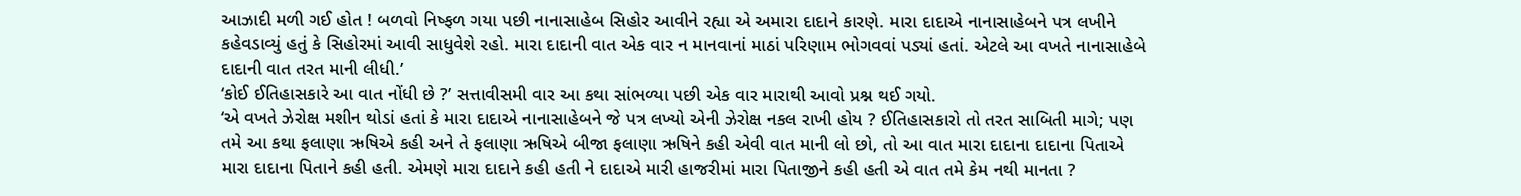આઝાદી મળી ગઈ હોત ! બળવો નિષ્ફળ ગયા પછી નાનાસાહેબ સિહોર આવીને રહ્યા એ અમારા દાદાને કારણે. મારા દાદાએ નાનાસાહેબને પત્ર લખીને કહેવડાવ્યું હતું કે સિહોરમાં આવી સાધુવેશે રહો. મારા દાદાની વાત એક વાર ન માનવાનાં માઠાં પરિણામ ભોગવવાં પડ્યાં હતાં. એટલે આ વખતે નાનાસાહેબે દાદાની વાત તરત માની લીધી.’
‘કોઈ ઈતિહાસકારે આ વાત નોંધી છે ?’ સત્તાવીસમી વાર આ કથા સાંભળ્યા પછી એક વાર મારાથી આવો પ્રશ્ન થઈ ગયો.
‘એ વખતે ઝેરોક્ષ મશીન થોડાં હતાં કે મારા દાદાએ નાનાસાહેબને જે પત્ર લખ્યો એની ઝેરોક્ષ નકલ રાખી હોય ? ઈતિહાસકારો તો તરત સાબિતી માગે; પણ તમે આ કથા ફલાણા ઋષિએ કહી અને તે ફલાણા ઋષિએ બીજા ફલાણા ઋષિને કહી એવી વાત માની લો છો, તો આ વાત મારા દાદાના દાદાના પિતાએ મારા દાદાના પિતાને કહી હતી. એમણે મારા દાદાને કહી હતી ને દાદાએ મારી હાજરીમાં મારા પિતાજીને કહી હતી એ વાત તમે કેમ નથી માનતા ?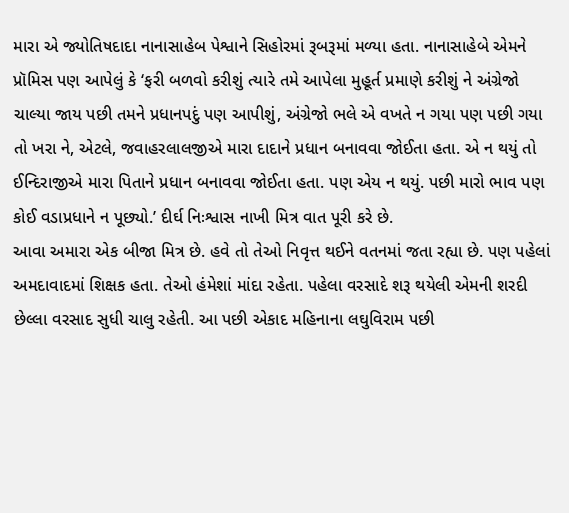મારા એ જ્યોતિષદાદા નાનાસાહેબ પેશ્વાને સિહોરમાં રૂબરૂમાં મળ્યા હતા. નાનાસાહેબે એમને પ્રૉમિસ પણ આપેલું કે ‘ફરી બળવો કરીશું ત્યારે તમે આપેલા મુહૂર્ત પ્રમાણે કરીશું ને અંગ્રેજો ચાલ્યા જાય પછી તમને પ્રધાનપદું પણ આપીશું, અંગ્રેજો ભલે એ વખતે ન ગયા પણ પછી ગયા તો ખરા ને, એટલે, જવાહરલાલજીએ મારા દાદાને પ્રધાન બનાવવા જોઈતા હતા. એ ન થયું તો ઈન્દિરાજીએ મારા પિતાને પ્રધાન બનાવવા જોઈતા હતા. પણ એય ન થયું. પછી મારો ભાવ પણ કોઈ વડાપ્રધાને ન પૂછ્યો.’ દીર્ઘ નિઃશ્વાસ નાખી મિત્ર વાત પૂરી કરે છે.
આવા અમારા એક બીજા મિત્ર છે. હવે તો તેઓ નિવૃત્ત થઈને વતનમાં જતા રહ્યા છે. પણ પહેલાં અમદાવાદમાં શિક્ષક હતા. તેઓ હંમેશાં માંદા રહેતા. પહેલા વરસાદે શરૂ થયેલી એમની શરદી છેલ્લા વરસાદ સુધી ચાલુ રહેતી. આ પછી એકાદ મહિનાના લઘુવિરામ પછી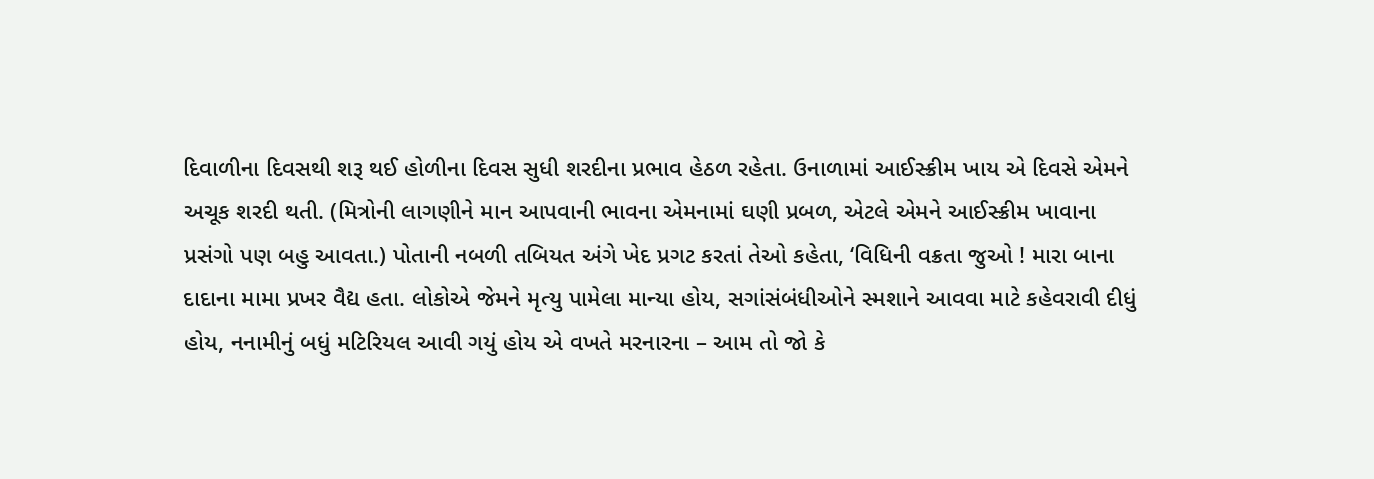દિવાળીના દિવસથી શરૂ થઈ હોળીના દિવસ સુધી શરદીના પ્રભાવ હેઠળ રહેતા. ઉનાળામાં આઈસ્ક્રીમ ખાય એ દિવસે એમને અચૂક શરદી થતી. (મિત્રોની લાગણીને માન આપવાની ભાવના એમનામાં ઘણી પ્રબળ, એટલે એમને આઈસ્ક્રીમ ખાવાના પ્રસંગો પણ બહુ આવતા.) પોતાની નબળી તબિયત અંગે ખેદ પ્રગટ કરતાં તેઓ કહેતા, ‘વિધિની વક્રતા જુઓ ! મારા બાના દાદાના મામા પ્રખર વૈદ્ય હતા. લોકોએ જેમને મૃત્યુ પામેલા માન્યા હોય, સગાંસંબંધીઓને સ્મશાને આવવા માટે કહેવરાવી દીધું હોય, નનામીનું બધું મટિરિયલ આવી ગયું હોય એ વખતે મરનારના – આમ તો જો કે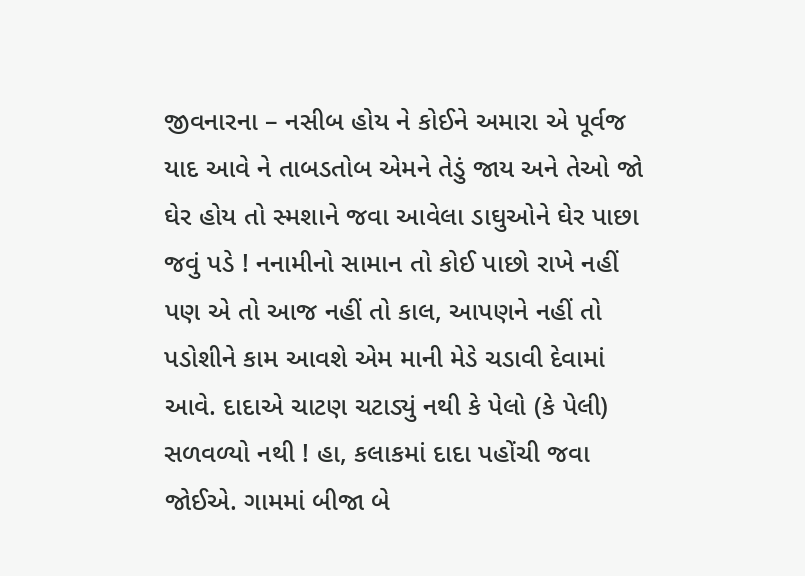જીવનારના – નસીબ હોય ને કોઈને અમારા એ પૂર્વજ યાદ આવે ને તાબડતોબ એમને તેડું જાય અને તેઓ જો ઘેર હોય તો સ્મશાને જવા આવેલા ડાઘુઓને ઘેર પાછા જવું પડે ! નનામીનો સામાન તો કોઈ પાછો રાખે નહીં પણ એ તો આજ નહીં તો કાલ, આપણને નહીં તો પડોશીને કામ આવશે એમ માની મેડે ચડાવી દેવામાં આવે. દાદાએ ચાટણ ચટાડ્યું નથી કે પેલો (કે પેલી) સળવળ્યો નથી ! હા, કલાકમાં દાદા પહોંચી જવા જોઈએ. ગામમાં બીજા બે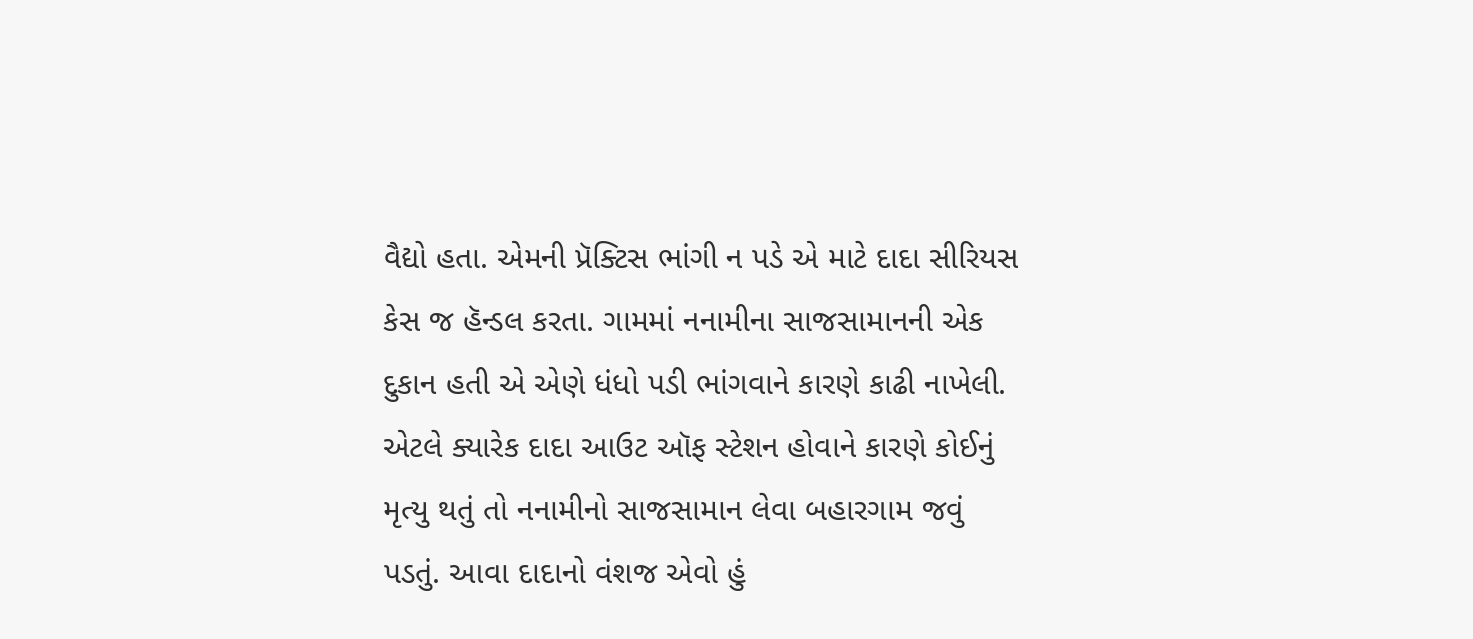વૈદ્યો હતા. એમની પ્રૅક્ટિસ ભાંગી ન પડે એ માટે દાદા સીરિયસ કેસ જ હૅન્ડલ કરતા. ગામમાં નનામીના સાજસામાનની એક દુકાન હતી એ એણે ધંધો પડી ભાંગવાને કારણે કાઢી નાખેલી. એટલે ક્યારેક દાદા આઉટ ઑફ સ્ટેશન હોવાને કારણે કોઈનું મૃત્યુ થતું તો નનામીનો સાજસામાન લેવા બહારગામ જવું પડતું. આવા દાદાનો વંશજ એવો હું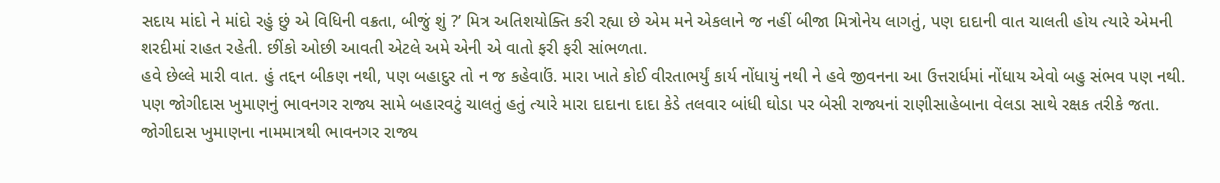સદાય માંદો ને માંદો રહું છું એ વિધિની વક્રતા, બીજું શું ?’ મિત્ર અતિશયોક્તિ કરી રહ્યા છે એમ મને એકલાને જ નહીં બીજા મિત્રોનેય લાગતું, પણ દાદાની વાત ચાલતી હોય ત્યારે એમની શરદીમાં રાહત રહેતી. છીંકો ઓછી આવતી એટલે અમે એની એ વાતો ફરી ફરી સાંભળતા.
હવે છેલ્લે મારી વાત. હું તદ્દન બીકણ નથી, પણ બહાદુર તો ન જ કહેવાઉં. મારા ખાતે કોઈ વીરતાભર્યું કાર્ય નોંધાયું નથી ને હવે જીવનના આ ઉત્તરાર્ધમાં નોંધાય એવો બહુ સંભવ પણ નથી. પણ જોગીદાસ ખુમાણનું ભાવનગર રાજ્ય સામે બહારવટું ચાલતું હતું ત્યારે મારા દાદાના દાદા કેડે તલવાર બાંધી ઘોડા પર બેસી રાજ્યનાં રાણીસાહેબાના વેલડા સાથે રક્ષક તરીકે જતા. જોગીદાસ ખુમાણના નામમાત્રથી ભાવનગર રાજ્ય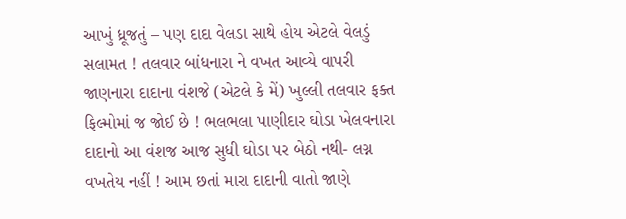આખું ધ્રૂજતું – પણ દાદા વેલડા સાથે હોય એટલે વેલડું સલામત ! તલવાર બાંધનારા ને વખત આવ્યે વાપરી જાણનારા દાદાના વંશજે (એટલે કે મેં) ખુલ્લી તલવાર ફક્ત ફિલ્મોમાં જ જોઈ છે ! ભલભલા પાણીદાર ઘોડા ખેલવનારા દાદાનો આ વંશજ આજ સુધી ઘોડા પર બેઠો નથી- લગ્ન વખતેય નહીં ! આમ છતાં મારા દાદાની વાતો જાણે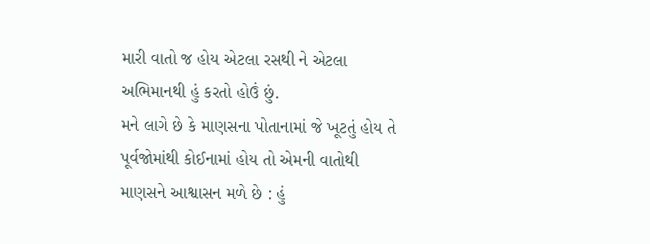મારી વાતો જ હોય એટલા રસથી ને એટલા અભિમાનથી હું કરતો હોઉં છું.
મને લાગે છે કે માણસના પોતાનામાં જે ખૂટતું હોય તે પૂર્વજોમાંથી કોઈનામાં હોય તો એમની વાતોથી માણસને આશ્વાસન મળે છે : હું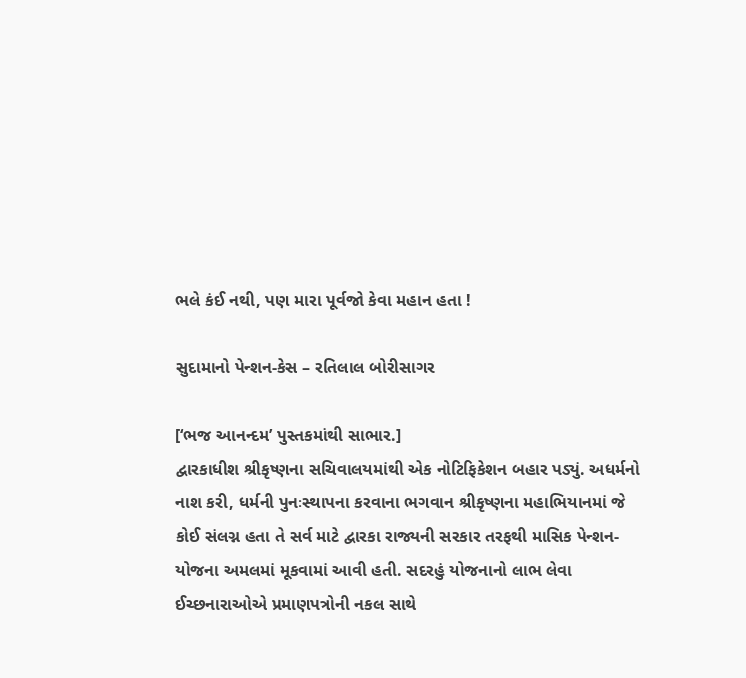ભલે કંઈ નથી, પણ મારા પૂર્વજો કેવા મહાન હતા !

સુદામાનો પેન્શન-કેસ – રતિલાલ બોરીસાગર

[‘ભજ આનન્દમ’ પુસ્તકમાંથી સાભાર.]
દ્વારકાધીશ શ્રીકૃષ્ણના સચિવાલયમાંથી એક નોટિફિકેશન બહાર પડ્યું. અધર્મનો નાશ કરી, ધર્મની પુનઃસ્થાપના કરવાના ભગવાન શ્રીકૃષ્ણના મહાભિયાનમાં જે કોઈ સંલગ્ન હતા તે સર્વ માટે દ્વારકા રાજ્યની સરકાર તરફથી માસિક પેન્શન-યોજના અમલમાં મૂકવામાં આવી હતી. સદરહું યોજનાનો લાભ લેવા ઈચ્છનારાઓએ પ્રમાણપત્રોની નકલ સાથે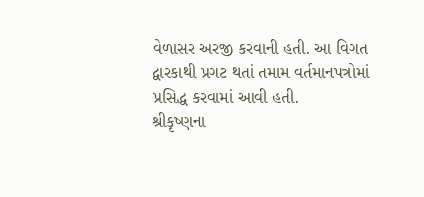વેળાસર અરજી કરવાની હતી. આ વિગત દ્વારકાથી પ્રગટ થતાં તમામ વર્તમાનપત્રોમાં પ્રસિદ્ધ કરવામાં આવી હતી.
શ્રીકૃષ્ણના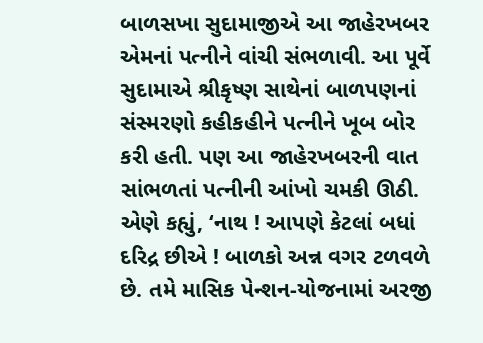બાળસખા સુદામાજીએ આ જાહેરખબર એમનાં પત્નીને વાંચી સંભળાવી. આ પૂર્વે સુદામાએ શ્રીકૃષ્ણ સાથેનાં બાળપણનાં સંસ્મરણો કહીકહીને પત્નીને ખૂબ બોર કરી હતી. પણ આ જાહેરખબરની વાત સાંભળતાં પત્નીની આંખો ચમકી ઊઠી. એણે કહ્યું, ‘નાથ ! આપણે કેટલાં બધાં દરિદ્ર છીએ ! બાળકો અન્ન વગર ટળવળે છે. તમે માસિક પેન્શન-યોજનામાં અરજી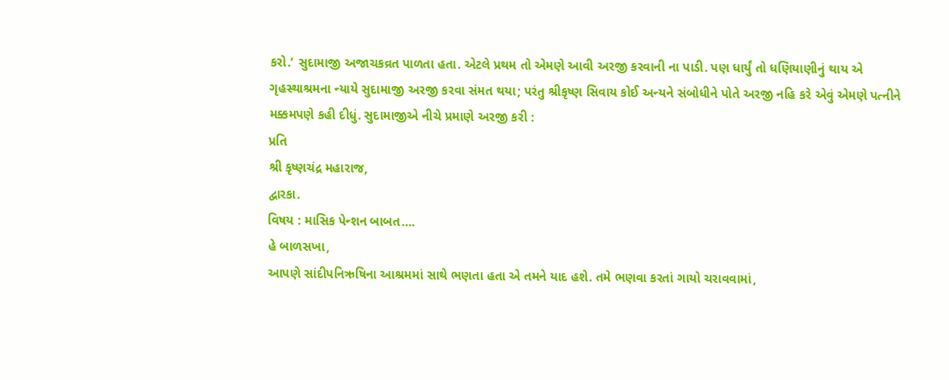કરો.’ સુદામાજી અજાચકવ્રત પાળતા હતા. એટલે પ્રથમ તો એમણે આવી અરજી કરવાની ના પાડી. પણ ધાર્યું તો ધણિયાણીનું થાય એ ગૃહસ્થાશ્રમના ન્યાયે સુદામાજી અરજી કરવા સંમત થયા; પરંતુ શ્રીકૃષ્ણ સિવાય કોઈ અન્યને સંબોધીને પોતે અરજી નહિ કરે એવું એમણે પત્નીને મક્કમપણે કહી દીધું. સુદામાજીએ નીચે પ્રમાણે અરજી કરી :
પ્રતિ
શ્રી કૃષ્ણચંદ્ર મહારાજ,
દ્વારકા.
વિષય : માસિક પેન્શન બાબત….
હે બાળસખા,
આપણે સાંદીપનિઋષિના આશ્રમમાં સાથે ભણતા હતા એ તમને યાદ હશે. તમે ભણવા કરતાં ગાયો ચરાવવામાં,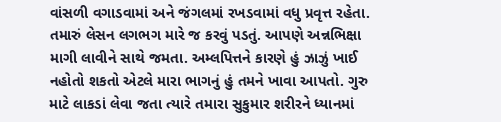વાંસળી વગાડવામાં અને જંગલમાં રખડવામાં વધુ પ્રવૃત્ત રહેતા. તમારું લેસન લગભગ મારે જ કરવું પડતું. આપણે અન્નભિક્ષા માગી લાવીને સાથે જમતા. અમ્લપિત્તને કારણે હું ઝાઝું ખાઈ નહોતો શકતો એટલે મારા ભાગનું હું તમને ખાવા આપતો. ગુરુ માટે લાકડાં લેવા જતા ત્યારે તમારા સુકુમાર શરીરને ધ્યાનમાં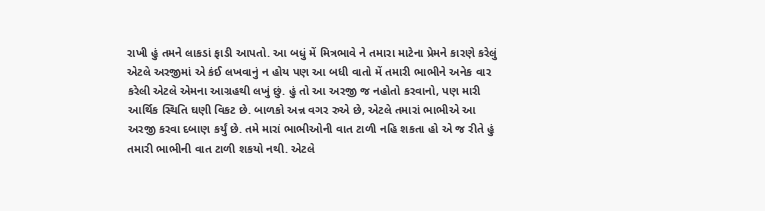રાખી હું તમને લાકડાં ફાડી આપતો. આ બધું મેં મિત્રભાવે ને તમારા માટેના પ્રેમને કારણે કરેલું એટલે અરજીમાં એ કંઈ લખવાનું ન હોય પણ આ બધી વાતો મેં તમારી ભાભીને અનેક વાર કરેલી એટલે એમના આગ્રહથી લખું છું. હું તો આ અરજી જ નહોતો કરવાનો, પણ મારી આર્થિક સ્થિતિ ઘણી વિકટ છે. બાળકો અન્ન વગર રુએ છે, એટલે તમારાં ભાભીએ આ અરજી કરવા દબાણ કર્યું છે. તમે મારાં ભાભીઓની વાત ટાળી નહિ શકતા હો એ જ રીતે હું તમારી ભાભીની વાત ટાળી શકયો નથી. એટલે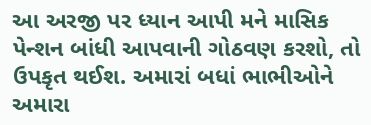આ અરજી પર ધ્યાન આપી મને માસિક પેન્શન બાંધી આપવાની ગોઠવણ કરશો, તો ઉપકૃત થઈશ. અમારાં બધાં ભાભીઓને અમારા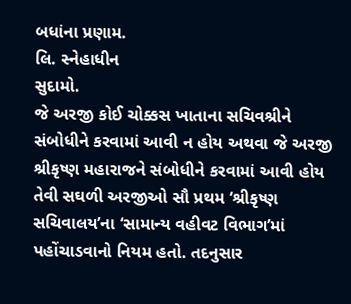બધાંના પ્રણામ.
લિ. સ્નેહાધીન
સુદામો.
જે અરજી કોઈ ચોક્કસ ખાતાના સચિવશ્રીને સંબોધીને કરવામાં આવી ન હોય અથવા જે અરજી શ્રીકૃષ્ણ મહારાજને સંબોધીને કરવામાં આવી હોય તેવી સઘળી અરજીઓ સૌ પ્રથમ ‘શ્રીકૃષ્ણ સચિવાલય’ના ‘સામાન્ય વહીવટ વિભાગ’માં પહોંચાડવાનો નિયમ હતો. તદનુસાર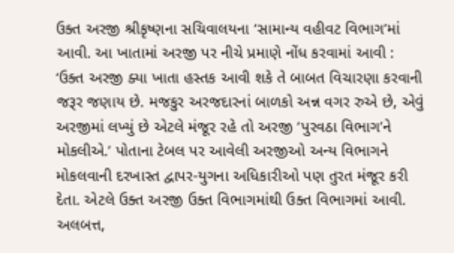ઉક્ત અરજી શ્રીકૃષ્ણના સચિવાલયના ‘સામાન્ય વહીવટ વિભાગ’માં આવી. આ ખાતામાં અરજી પર નીચે પ્રમાણે નોંધ કરવામાં આવી :
‘ઉક્ત અરજી ક્યા ખાતા હસ્તક આવી શકે તે બાબત વિચારણા કરવાની જરૂર જણાય છે. મજકુર અરજદારનાં બાળકો અન્ન વગર રુએ છે, એવું અરજીમાં લખ્યું છે એટલે મંજૂર રહે તો અરજી ‘પુરવઠા વિભાગ’ને મોકલીએ.’ પોતાના ટેબલ પર આવેલી અરજીઓ અન્ય વિભાગને મોકલવાની દરખાસ્ત દ્વાપર-યુગના અધિકારીઓ પણ તુરત મંજૂર કરી દેતા. એટલે ઉક્ત અરજી ઉક્ત વિભાગમાંથી ઉક્ત વિભાગમાં આવી. અલબત્ત,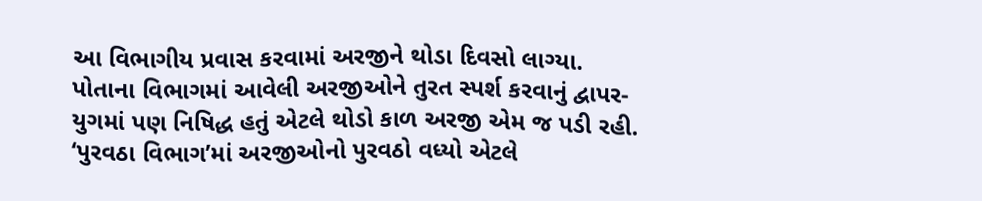આ વિભાગીય પ્રવાસ કરવામાં અરજીને થોડા દિવસો લાગ્યા.
પોતાના વિભાગમાં આવેલી અરજીઓને તુરત સ્પર્શ કરવાનું દ્વાપર-યુગમાં પણ નિષિદ્ધ હતું એટલે થોડો કાળ અરજી એમ જ પડી રહી. ‘પુરવઠા વિભાગ’માં અરજીઓનો પુરવઠો વધ્યો એટલે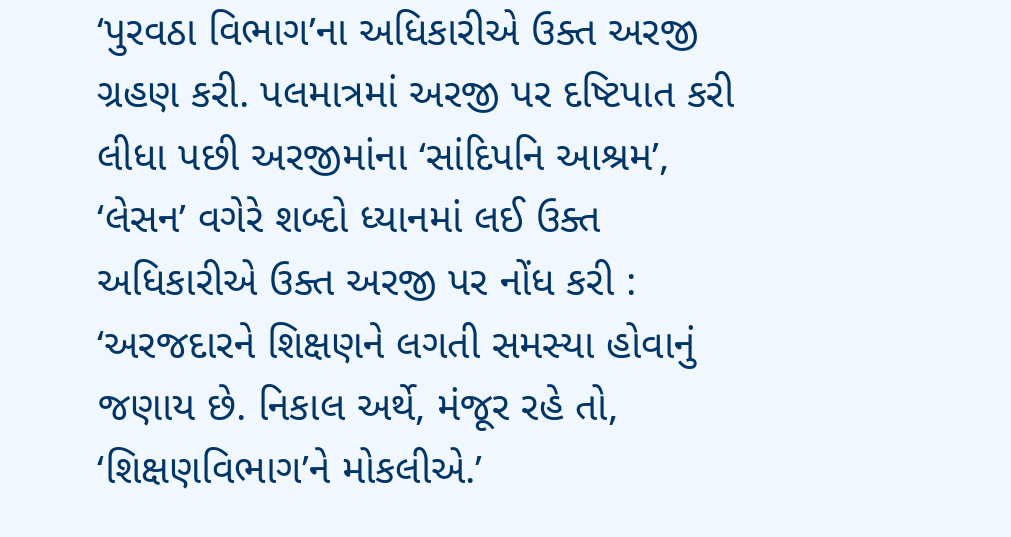‘પુરવઠા વિભાગ’ના અધિકારીએ ઉક્ત અરજી ગ્રહણ કરી. પલમાત્રમાં અરજી પર દષ્ટિપાત કરી લીધા પછી અરજીમાંના ‘સાંદિપનિ આશ્રમ’, ‘લેસન’ વગેરે શબ્દો ધ્યાનમાં લઈ ઉક્ત અધિકારીએ ઉક્ત અરજી પર નોંધ કરી : ‘અરજદારને શિક્ષણને લગતી સમસ્યા હોવાનું જણાય છે. નિકાલ અર્થે, મંજૂર રહે તો, ‘શિક્ષણવિભાગ’ને મોકલીએ.’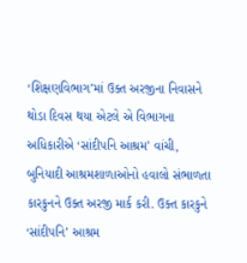‘શિક્ષણવિભાગ’માં ઉક્ત અરજીના નિવાસને થોડા દિવસ થયા એટલે એ વિભાગના અધિકારીએ ‘સાંદીપનિ આશ્રમ’ વાંચી, બુનિયાદી આશ્રમશાળાઓનો હવાલો સંભાળતા કારકુનને ઉક્ત અરજી માર્ક કરી. ઉક્ત કારકુને ‘સાંદીપનિ’ આશ્રમ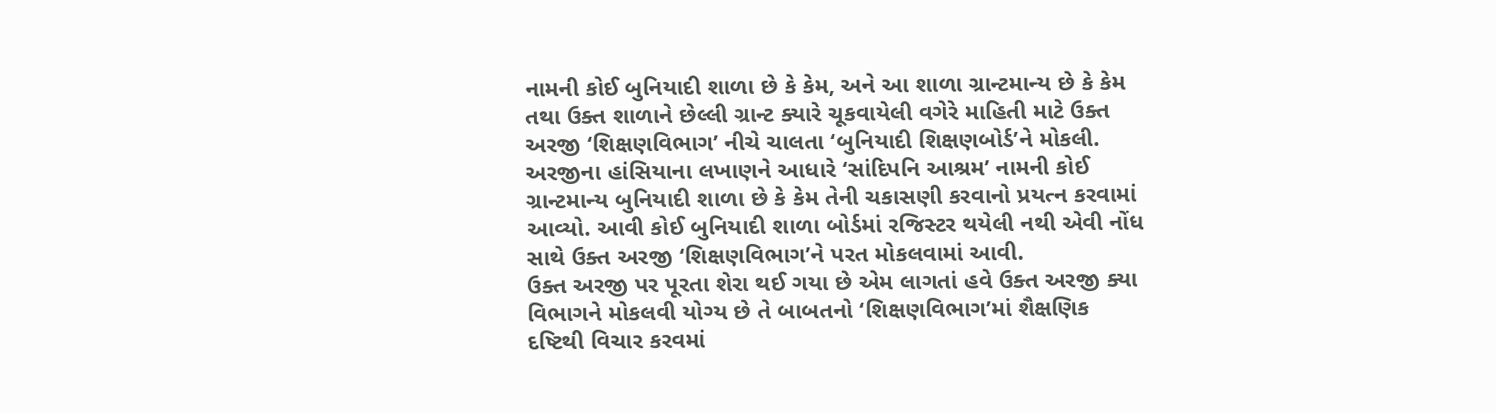નામની કોઈ બુનિયાદી શાળા છે કે કેમ, અને આ શાળા ગ્રાન્ટમાન્ય છે કે કેમ તથા ઉક્ત શાળાને છેલ્લી ગ્રાન્ટ ક્યારે ચૂકવાયેલી વગેરે માહિતી માટે ઉક્ત અરજી ‘શિક્ષણવિભાગ’ નીચે ચાલતા ‘બુનિયાદી શિક્ષણબોર્ડ’ને મોકલી. અરજીના હાંસિયાના લખાણને આધારે ‘સાંદિપનિ આશ્રમ’ નામની કોઈ ગ્રાન્ટમાન્ય બુનિયાદી શાળા છે કે કેમ તેની ચકાસણી કરવાનો પ્રયત્ન કરવામાં આવ્યો. આવી કોઈ બુનિયાદી શાળા બોર્ડમાં રજિસ્ટર થયેલી નથી એવી નોંધ સાથે ઉક્ત અરજી ‘શિક્ષણવિભાગ’ને પરત મોકલવામાં આવી.
ઉક્ત અરજી પર પૂરતા શેરા થઈ ગયા છે એમ લાગતાં હવે ઉક્ત અરજી ક્યા વિભાગને મોકલવી યોગ્ય છે તે બાબતનો ‘શિક્ષણવિભાગ’માં શૈક્ષણિક દષ્ટિથી વિચાર કરવમાં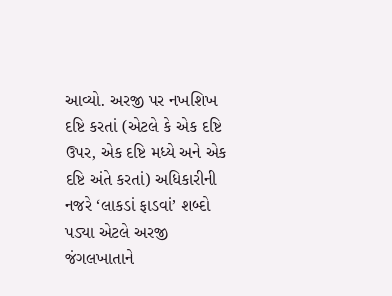આવ્યો. અરજી પર નખશિખ દષ્ટિ કરતાં (એટલે કે એક દષ્ટિ ઉપર, એક દષ્ટિ મધ્યે અને એક દષ્ટિ અંતે કરતાં) અધિકારીની નજરે ‘લાકડાં ફાડવાં’ શબ્દો પડ્યા એટલે અરજી જંગલખાતાને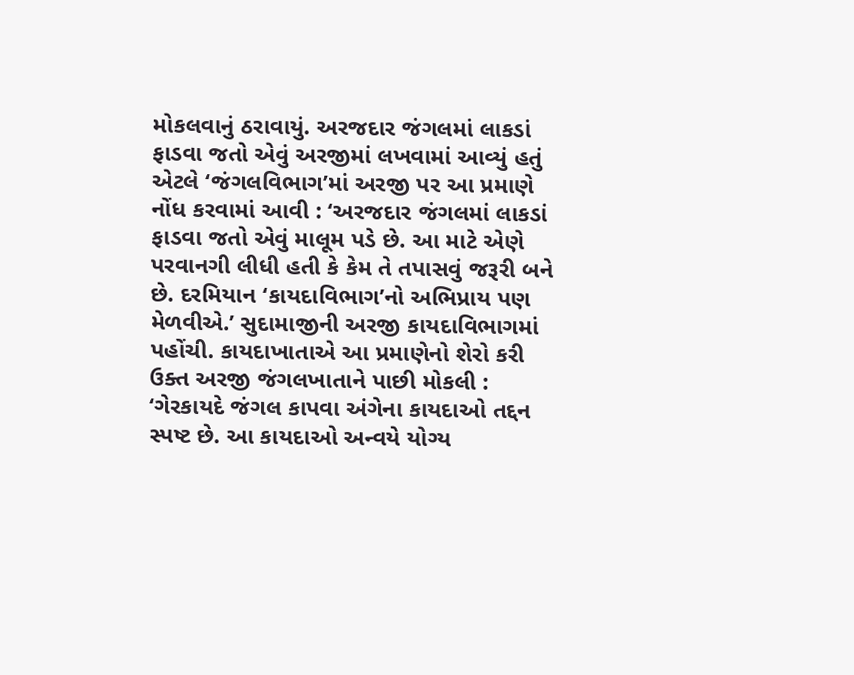મોકલવાનું ઠરાવાયું. અરજદાર જંગલમાં લાકડાં ફાડવા જતો એવું અરજીમાં લખવામાં આવ્યું હતું એટલે ‘જંગલવિભાગ’માં અરજી પર આ પ્રમાણે નોંધ કરવામાં આવી : ‘અરજદાર જંગલમાં લાકડાં ફાડવા જતો એવું માલૂમ પડે છે. આ માટે એણે પરવાનગી લીધી હતી કે કેમ તે તપાસવું જરૂરી બને છે. દરમિયાન ‘કાયદાવિભાગ’નો અભિપ્રાય પણ મેળવીએ.’ સુદામાજીની અરજી કાયદાવિભાગમાં પહોંચી. કાયદાખાતાએ આ પ્રમાણેનો શેરો કરી ઉક્ત અરજી જંગલખાતાને પાછી મોકલી : ‘ગેરકાયદે જંગલ કાપવા અંગેના કાયદાઓ તદ્દન સ્પષ્ટ છે. આ કાયદાઓ અન્વયે યોગ્ય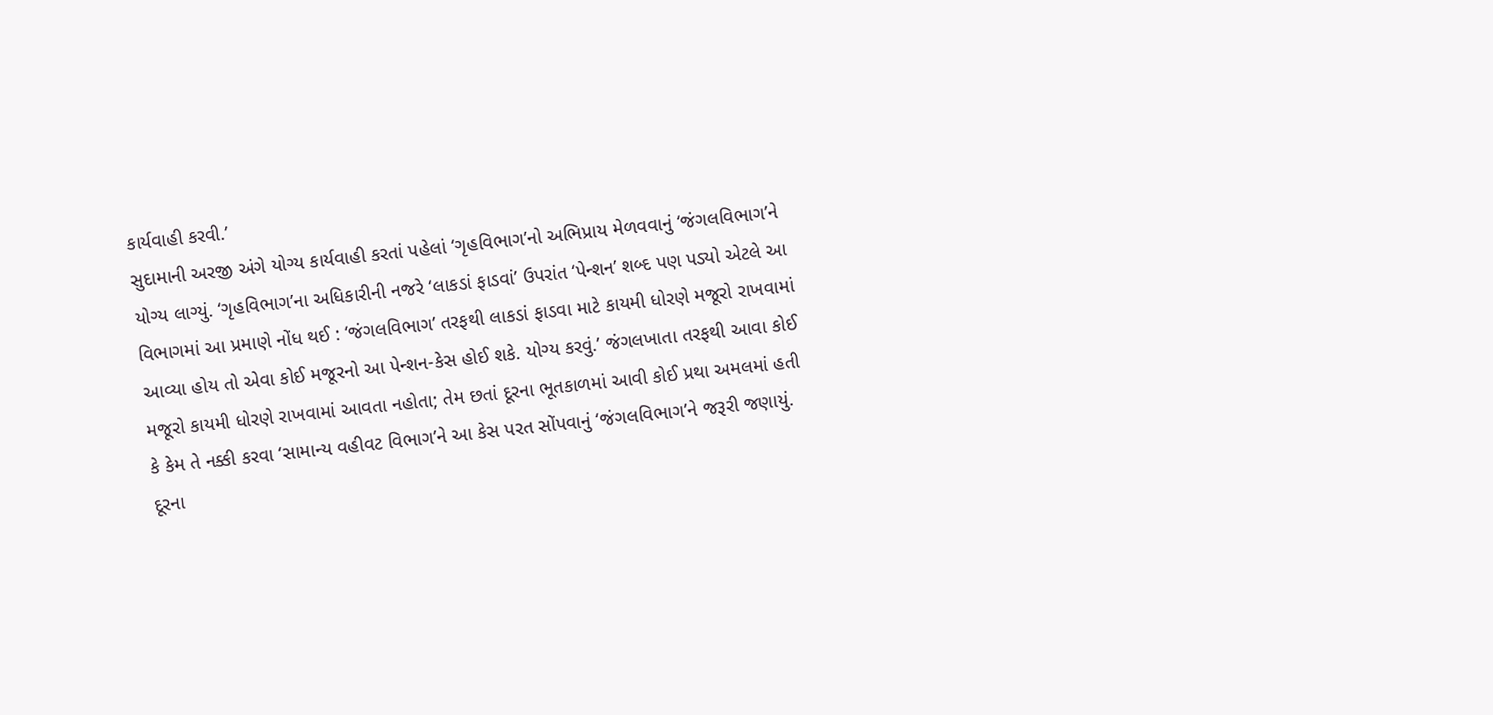કાર્યવાહી કરવી.’
સુદામાની અરજી અંગે યોગ્ય કાર્યવાહી કરતાં પહેલાં ‘ગૃહવિભાગ’નો અભિપ્રાય મેળવવાનું ‘જંગલવિભાગ’ને યોગ્ય લાગ્યું. ‘ગૃહવિભાગ’ના અધિકારીની નજરે ‘લાકડાં ફાડવાં’ ઉપરાંત ‘પેન્શન’ શબ્દ પણ પડ્યો એટલે આ વિભાગમાં આ પ્રમાણે નોંધ થઈ : ‘જંગલવિભાગ’ તરફથી લાકડાં ફાડવા માટે કાયમી ધોરણે મજૂરો રાખવામાં આવ્યા હોય તો એવા કોઈ મજૂરનો આ પેન્શન-કેસ હોઈ શકે. યોગ્ય કરવું.’ જંગલખાતા તરફથી આવા કોઈ મજૂરો કાયમી ધોરણે રાખવામાં આવતા નહોતા; તેમ છતાં દૂરના ભૂતકાળમાં આવી કોઈ પ્રથા અમલમાં હતી કે કેમ તે નક્કી કરવા ‘સામાન્ય વહીવટ વિભાગ’ને આ કેસ પરત સોંપવાનું ‘જંગલવિભાગ’ને જરૂરી જણાયું. દૂરના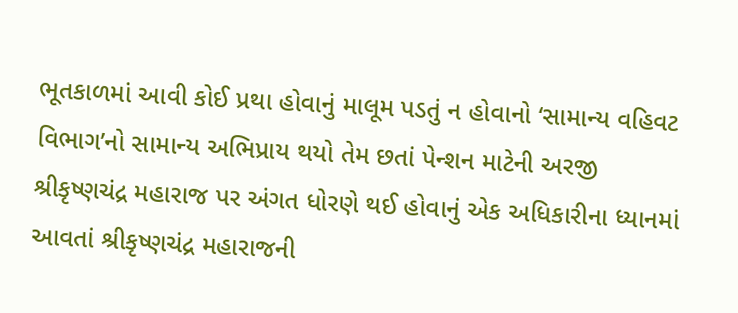ભૂતકાળમાં આવી કોઈ પ્રથા હોવાનું માલૂમ પડતું ન હોવાનો ‘સામાન્ય વહિવટ વિભાગ’નો સામાન્ય અભિપ્રાય થયો તેમ છતાં પેન્શન માટેની અરજી શ્રીકૃષ્ણચંદ્ર મહારાજ પર અંગત ધોરણે થઈ હોવાનું એક અધિકારીના ધ્યાનમાં આવતાં શ્રીકૃષ્ણચંદ્ર મહારાજની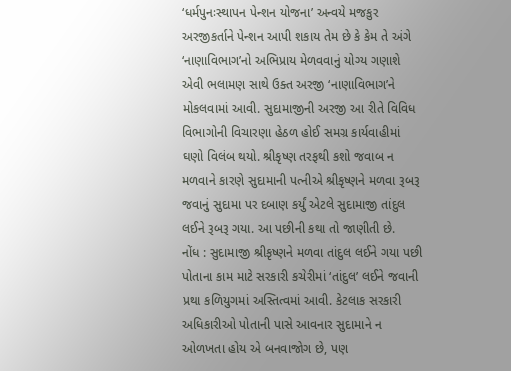‘ધર્મપુનઃસ્થાપન પેન્શન યોજના’ અન્વયે મજકુર અરજીકર્તાને પેન્શન આપી શકાય તેમ છે કે કેમ તે અંગે ‘નાણાવિભાગ’નો અભિપ્રાય મેળવવાનું યોગ્ય ગણાશે એવી ભલામણ સાથે ઉક્ત અરજી ‘નાણાવિભાગ’ને મોકલવામાં આવી. સુદામાજીની અરજી આ રીતે વિવિધ વિભાગોની વિચારણા હેઠળ હોઈ સમગ્ર કાર્યવાહીમાં ઘણો વિલંબ થયો. શ્રીકૃષ્ણ તરફથી કશો જવાબ ન મળવાને કારણે સુદામાની પત્નીએ શ્રીકૃષ્ણને મળવા રૂબરૂ જવાનું સુદામા પર દબાણ કર્યું એટલે સુદામાજી તાંદુલ લઈને રૂબરૂ ગયા. આ પછીની કથા તો જાણીતી છે.
નોંધ : સુદામાજી શ્રીકૃષ્ણને મળવા તાંદુલ લઈને ગયા પછી પોતાના કામ માટે સરકારી કચેરીમાં ‘તાંદુલ’ લઈને જવાની પ્રથા કળિયુગમાં અસ્તિત્વમાં આવી. કેટલાક સરકારી અધિકારીઓ પોતાની પાસે આવનાર સુદામાને ન ઓળખતા હોય એ બનવાજોગ છે, પણ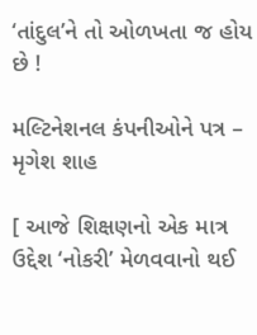‘તાંદુલ’ને તો ઓળખતા જ હોય છે !

મલ્ટિનેશનલ કંપનીઓને પત્ર – મૃગેશ શાહ

[ આજે શિક્ષણનો એક માત્ર ઉદ્દેશ ‘નોકરી’ મેળવવાનો થઈ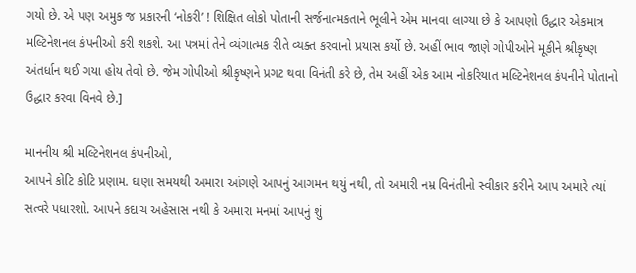ગયો છે. એ પણ અમુક જ પ્રકારની ‘નોકરી’ ! શિક્ષિત લોકો પોતાની સર્જનાત્મકતાને ભૂલીને એમ માનવા લાગ્યા છે કે આપણો ઉદ્ધાર એકમાત્ર મલ્ટિનેશનલ કંપનીઓ કરી શકશે. આ પત્રમાં તેને વ્યંગાત્મક રીતે વ્યક્ત કરવાનો પ્રયાસ કર્યો છે. અહીં ભાવ જાણે ગોપીઓને મૂકીને શ્રીકૃષ્ણ અંતર્ધાન થઈ ગયા હોય તેવો છે. જેમ ગોપીઓ શ્રીકૃષ્ણને પ્રગટ થવા વિનંતી કરે છે, તેમ અહીં એક આમ નોકરિયાત મલ્ટિનેશનલ કંપનીને પોતાનો ઉદ્ધાર કરવા વિનવે છે.]

માનનીય શ્રી મલ્ટિનેશનલ કંપનીઓ,
આપને કોટિ કોટિ પ્રણામ. ઘણા સમયથી અમારા આંગણે આપનું આગમન થયું નથી, તો અમારી નમ્ર વિનંતીનો સ્વીકાર કરીને આપ અમારે ત્યાં સત્વરે પધારશો. આપને કદાચ અહેસાસ નથી કે અમારા મનમાં આપનું શું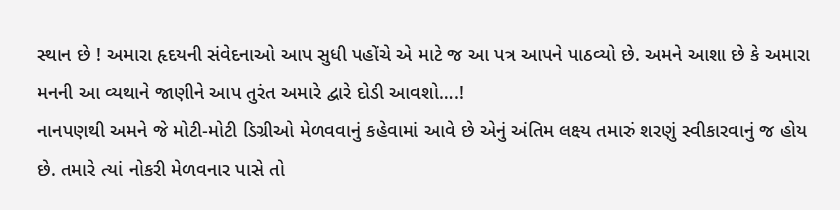સ્થાન છે ! અમારા હૃદયની સંવેદનાઓ આપ સુધી પહોંચે એ માટે જ આ પત્ર આપને પાઠવ્યો છે. અમને આશા છે કે અમારા મનની આ વ્યથાને જાણીને આપ તુરંત અમારે દ્વારે દોડી આવશો….!
નાનપણથી અમને જે મોટી-મોટી ડિગ્રીઓ મેળવવાનું કહેવામાં આવે છે એનું અંતિમ લક્ષ્ય તમારું શરણું સ્વીકારવાનું જ હોય છે. તમારે ત્યાં નોકરી મેળવનાર પાસે તો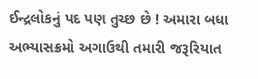ઈન્દ્રલોકનું પદ પણ તુચ્છ છે ! અમારા બધા અભ્યાસક્રમો અગાઉથી તમારી જરૂરિયાત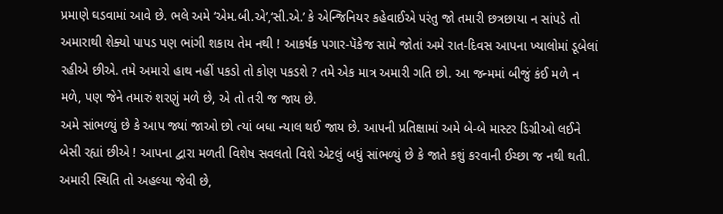પ્રમાણે ઘડવામાં આવે છે. ભલે અમે ‘એમ.બી.એ’,‘સી.એ.’ કે એન્જિનિયર કહેવાઈએ પરંતુ જો તમારી છત્રછાયા ન સાંપડે તો અમારાથી શેક્યો પાપડ પણ ભાંગી શકાય તેમ નથી ! આકર્ષક પગાર-પૅકેજ સામે જોતાં અમે રાત-દિવસ આપના ખ્યાલોમાં ડૂબેલાં રહીએ છીએ. તમે અમારો હાથ નહીં પકડો તો કોણ પકડશે ? તમે એક માત્ર અમારી ગતિ છો. આ જન્મમાં બીજું કંઈ મળે ન મળે, પણ જેને તમારું શરણું મળે છે, એ તો તરી જ જાય છે.
અમે સાંભળ્યું છે કે આપ જ્યાં જાઓ છો ત્યાં બધા ન્યાલ થઈ જાય છે. આપની પ્રતિક્ષામાં અમે બે-બે માસ્ટર ડિગ્રીઓ લઈને બેસી રહ્યાં છીએ ! આપના દ્વારા મળતી વિશેષ સવલતો વિશે એટલું બધું સાંભળ્યું છે કે જાતે કશું કરવાની ઈચ્છા જ નથી થતી. અમારી સ્થિતિ તો અહલ્યા જેવી છે,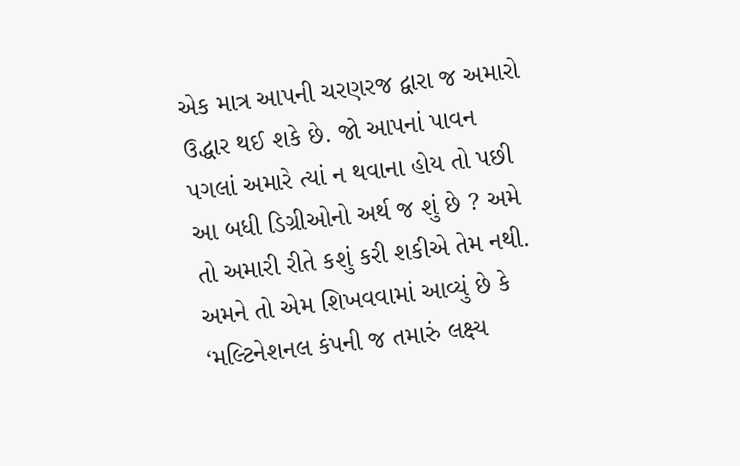એક માત્ર આપની ચરણરજ દ્વારા જ અમારો ઉદ્ધાર થઈ શકે છે. જો આપનાં પાવન પગલાં અમારે ત્યાં ન થવાના હોય તો પછી આ બધી ડિગ્રીઓનો અર્થ જ શું છે ? અમે તો અમારી રીતે કશું કરી શકીએ તેમ નથી. અમને તો એમ શિખવવામાં આવ્યું છે કે ‘મલ્ટિનેશનલ કંપની જ તમારું લક્ષ્ય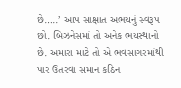છે…..’ આપ સાક્ષાત અભયનું સ્વરૂપ છો. બિઝનેસમાં તો અનેક ભયસ્થાનો છે. અમારા માટે તો એ ભવસાગરમાંથી પાર ઉતરવા સમાન કઠિન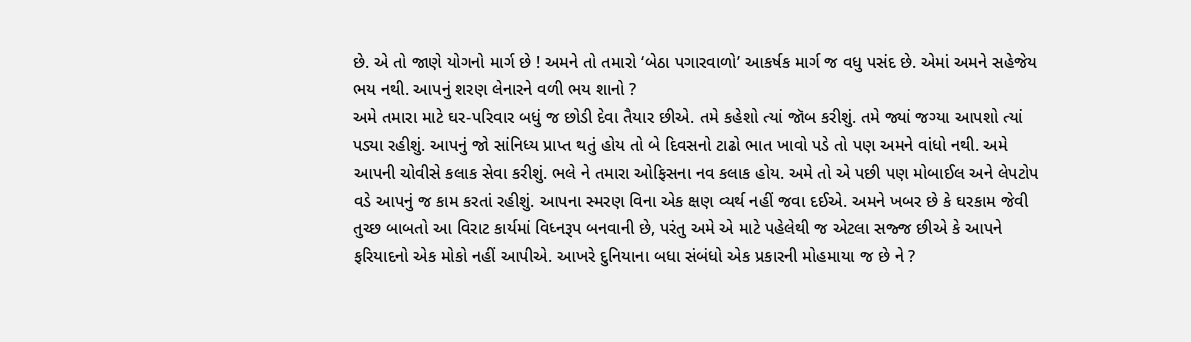છે. એ તો જાણે યોગનો માર્ગ છે ! અમને તો તમારો ‘બેઠા પગારવાળો’ આકર્ષક માર્ગ જ વધુ પસંદ છે. એમાં અમને સહેજેય ભય નથી. આપનું શરણ લેનારને વળી ભય શાનો ?
અમે તમારા માટે ઘર-પરિવાર બધું જ છોડી દેવા તૈયાર છીએ. તમે કહેશો ત્યાં જૉબ કરીશું. તમે જ્યાં જગ્યા આપશો ત્યાં પડ્યા રહીશું. આપનું જો સાંનિધ્ય પ્રાપ્ત થતું હોય તો બે દિવસનો ટાઢો ભાત ખાવો પડે તો પણ અમને વાંધો નથી. અમે આપની ચોવીસે કલાક સેવા કરીશું. ભલે ને તમારા ઓફિસના નવ કલાક હોય. અમે તો એ પછી પણ મોબાઈલ અને લેપટોપ વડે આપનું જ કામ કરતાં રહીશું. આપના સ્મરણ વિના એક ક્ષણ વ્યર્થ નહીં જવા દઈએ. અમને ખબર છે કે ઘરકામ જેવી તુચ્છ બાબતો આ વિરાટ કાર્યમાં વિધ્નરૂપ બનવાની છે, પરંતુ અમે એ માટે પહેલેથી જ એટલા સજ્જ છીએ કે આપને ફરિયાદનો એક મોકો નહીં આપીએ. આખરે દુનિયાના બધા સંબંધો એક પ્રકારની મોહમાયા જ છે ને ?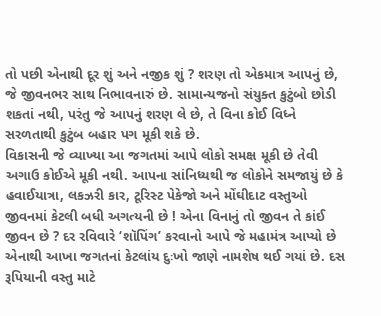તો પછી એનાથી દૂર શું અને નજીક શું ? શરણ તો એકમાત્ર આપનું છે, જે જીવનભર સાથ નિભાવનારું છે. સામાન્યજનો સંયુક્ત કુટુંબો છોડી શકતાં નથી, પરંતુ જે આપનું શરણ લે છે, તે વિના કોઈ વિધ્ને સરળતાથી કુટુંબ બહાર પગ મૂકી શકે છે.
વિકાસની જે વ્યાખ્યા આ જગતમાં આપે લોકો સમક્ષ મૂકી છે તેવી અગાઉ કોઈએ મૂકી નથી. આપના સાંનિધ્યથી જ લોકોને સમજાયું છે કે હવાઈયાત્રા, લકઝરી કાર, ટૂરિસ્ટ પેકેજો અને મોંઘીદાટ વસ્તુઓ જીવનમાં કેટલી બધી અગત્યની છે ! એના વિનાનું તો જીવન તે કાંઈ જીવન છે ? દર રવિવારે ‘શૉપિંગ’ કરવાનો આપે જે મહામંત્ર આપ્યો છે એનાથી આખા જગતનાં કેટલાંય દુઃખો જાણે નામશેષ થઈ ગયાં છે. દસ રૂપિયાની વસ્તુ માટે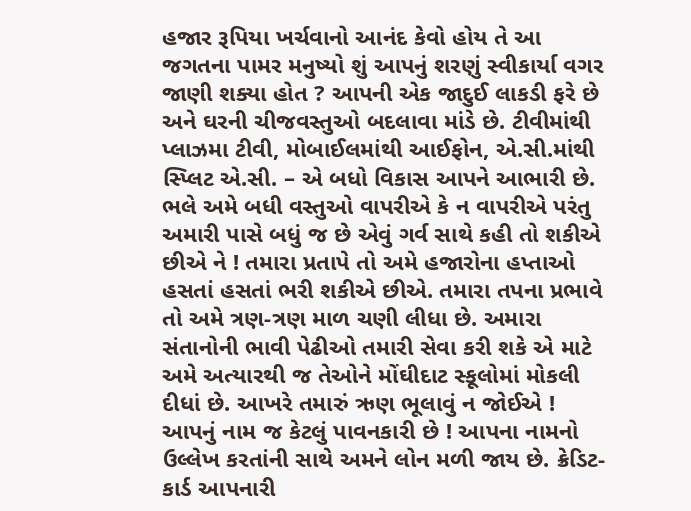હજાર રૂપિયા ખર્ચવાનો આનંદ કેવો હોય તે આ જગતના પામર મનુષ્યો શું આપનું શરણું સ્વીકાર્યા વગર જાણી શક્યા હોત ? આપની એક જાદુઈ લાકડી ફરે છે અને ઘરની ચીજવસ્તુઓ બદલાવા માંડે છે. ટીવીમાંથી પ્લાઝમા ટીવી, મોબાઈલમાંથી આઈફોન, એ.સી.માંથી સ્પ્લિટ એ.સી. – એ બધો વિકાસ આપને આભારી છે. ભલે અમે બધી વસ્તુઓ વાપરીએ કે ન વાપરીએ પરંતુ અમારી પાસે બધું જ છે એવું ગર્વ સાથે કહી તો શકીએ છીએ ને ! તમારા પ્રતાપે તો અમે હજારોના હપ્તાઓ હસતાં હસતાં ભરી શકીએ છીએ. તમારા તપના પ્રભાવે તો અમે ત્રણ-ત્રણ માળ ચણી લીધા છે. અમારા સંતાનોની ભાવી પેઢીઓ તમારી સેવા કરી શકે એ માટે અમે અત્યારથી જ તેઓને મોંઘીદાટ સ્કૂલોમાં મોકલી દીધાં છે. આખરે તમારું ઋણ ભૂલાવું ન જોઈએ !
આપનું નામ જ કેટલું પાવનકારી છે ! આપના નામનો ઉલ્લેખ કરતાંની સાથે અમને લોન મળી જાય છે. ક્રેડિટ-કાર્ડ આપનારી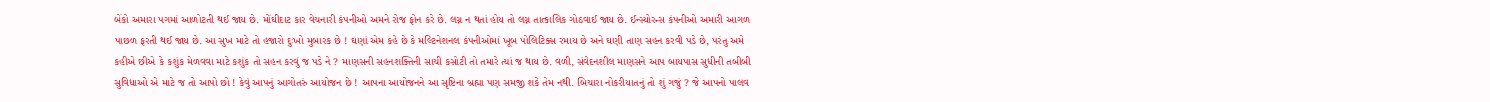બેંકો અમારા પગમાં આળોટતી થઈ જાય છે. મોંઘીદાટ કાર વેચનારી કંપનીઓ અમને રોજ ફોન કરે છે. લગ્ન ન થતાં હોય તો લગ્ન તાત્કાલિક ગોઠવાઈ જાય છે. ઈન્સ્યોરન્સ કંપનીઓ અમારી આગળ પાછળ ફરતી થઈ જાય છે. આ સુખ માટે તો હજારો દુઃખો મુબારક છે ! ઘણાં એમ કહે છે કે મલ્ટિનેશનલ કંપનીઓમાં ખૂબ પોલિટિક્સ રમાય છે અને ઘણી તાણ સહન કરવી પડે છે, પરંતુ અમે કહીએ છીએ કે કશુંક મેળવવા માટે કશુંક તો સહન કરવું જ પડે ને ? માણસની સહનશક્તિની સાચી કસોટી તો તમારે ત્યાં જ થાય છે. વળી, સંવેદનશીલ માણસને આપ બાયપાસ સુધીની તબીબી સુવિધાઓ એ માટે જ તો આપો છો ! કેવું આપનું આગોતરું આયોજન છે ! આપના આયોજનને આ સૃષ્ટિના બ્રહ્મા પણ સમજી શકે તેમ નથી. બિચારા નોકરીયાતનું તો શું ગજું ? જે આપનો પાલવ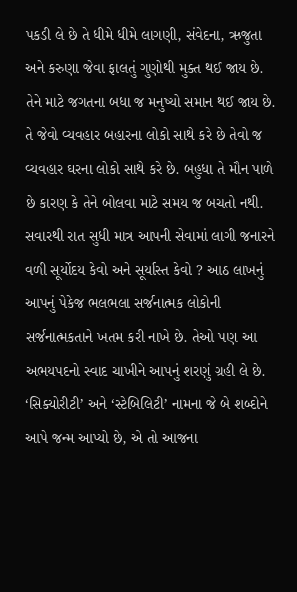પકડી લે છે તે ધીમે ધીમે લાગણી, સંવેદના, ઋજુતા અને કરુણા જેવા ફાલતું ગુણોથી મુક્ત થઈ જાય છે. તેને માટે જગતના બધા જ મનુષ્યો સમાન થઈ જાય છે. તે જેવો વ્યવહાર બહારના લોકો સાથે કરે છે તેવો જ વ્યવહાર ઘરના લોકો સાથે કરે છે. બહુધા તે મૌન પાળે છે કારણ કે તેને બોલવા માટે સમય જ બચતો નથી. સવારથી રાત સુધી માત્ર આપની સેવામાં લાગી જનારને વળી સૂર્યોદય કેવો અને સૂર્યાસ્ત કેવો ? આઠ લાખનું આપનું પેકેજ ભલભલા સર્જનાત્મક લોકોની સર્જનાત્મકતાને ખતમ કરી નાખે છે. તેઓ પણ આ અભયપદનો સ્વાદ ચાખીને આપનું શરણું ગ્રહી લે છે. ‘સિક્યોરીટી’ અને ‘સ્ટેબિલિટી’ નામના જે બે શબ્દોને આપે જન્મ આપ્યો છે, એ તો આજના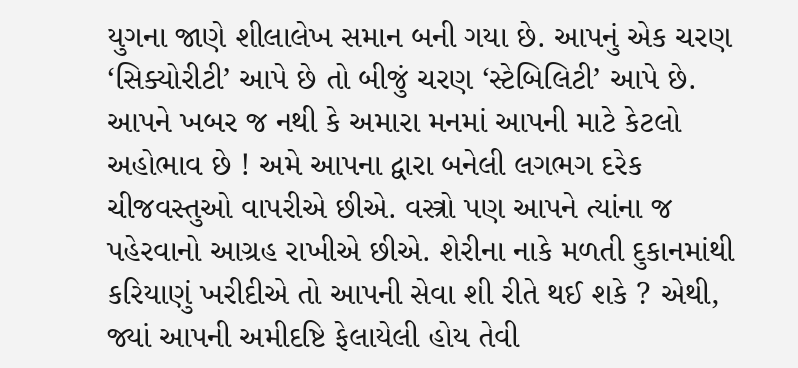યુગના જાણે શીલાલેખ સમાન બની ગયા છે. આપનું એક ચરણ ‘સિક્યોરીટી’ આપે છે તો બીજું ચરણ ‘સ્ટેબિલિટી’ આપે છે.
આપને ખબર જ નથી કે અમારા મનમાં આપની માટે કેટલો અહોભાવ છે ! અમે આપના દ્વારા બનેલી લગભગ દરેક ચીજવસ્તુઓ વાપરીએ છીએ. વસ્ત્રો પણ આપને ત્યાંના જ પહેરવાનો આગ્રહ રાખીએ છીએ. શેરીના નાકે મળતી દુકાનમાંથી કરિયાણું ખરીદીએ તો આપની સેવા શી રીતે થઈ શકે ? એથી, જ્યાં આપની અમીદષ્ટિ ફેલાયેલી હોય તેવી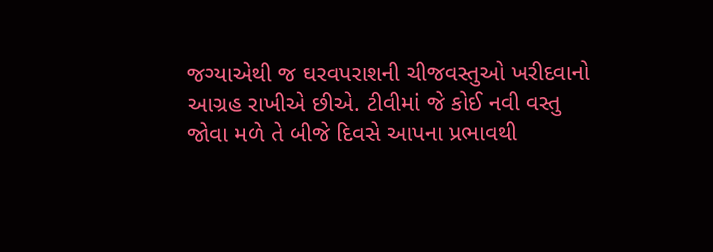જગ્યાએથી જ ઘરવપરાશની ચીજવસ્તુઓ ખરીદવાનો આગ્રહ રાખીએ છીએ. ટીવીમાં જે કોઈ નવી વસ્તુ જોવા મળે તે બીજે દિવસે આપના પ્રભાવથી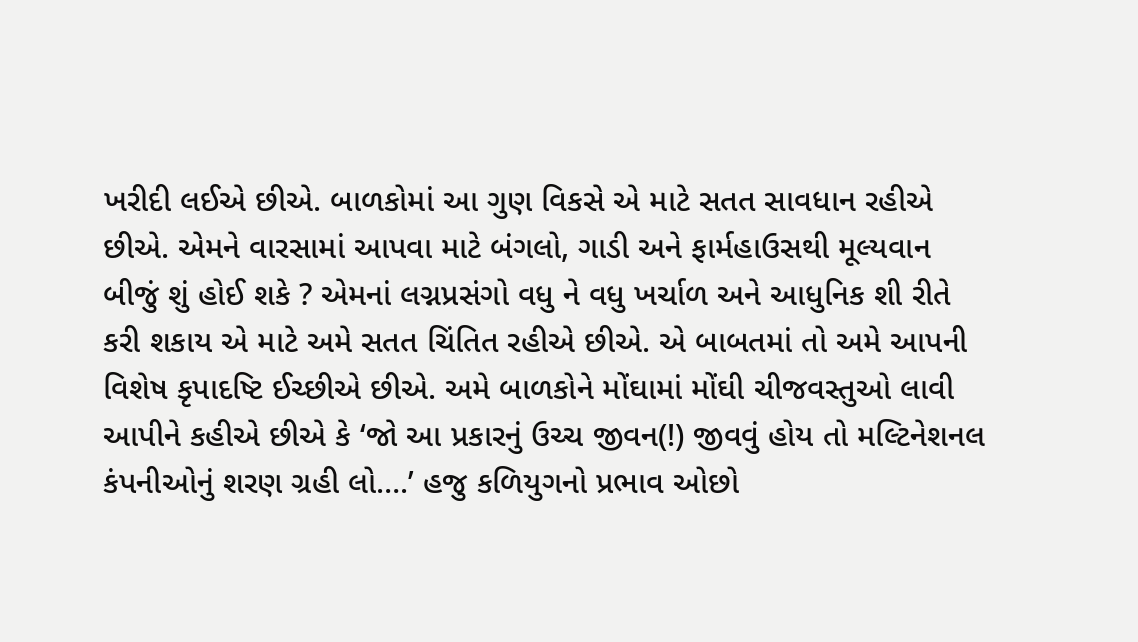ખરીદી લઈએ છીએ. બાળકોમાં આ ગુણ વિકસે એ માટે સતત સાવધાન રહીએ છીએ. એમને વારસામાં આપવા માટે બંગલો, ગાડી અને ફાર્મહાઉસથી મૂલ્યવાન બીજું શું હોઈ શકે ? એમનાં લગ્નપ્રસંગો વધુ ને વધુ ખર્ચાળ અને આધુનિક શી રીતે કરી શકાય એ માટે અમે સતત ચિંતિત રહીએ છીએ. એ બાબતમાં તો અમે આપની વિશેષ કૃપાદષ્ટિ ઈચ્છીએ છીએ. અમે બાળકોને મોંઘામાં મોંઘી ચીજવસ્તુઓ લાવી આપીને કહીએ છીએ કે ‘જો આ પ્રકારનું ઉચ્ચ જીવન(!) જીવવું હોય તો મલ્ટિનેશનલ કંપનીઓનું શરણ ગ્રહી લો….’ હજુ કળિયુગનો પ્રભાવ ઓછો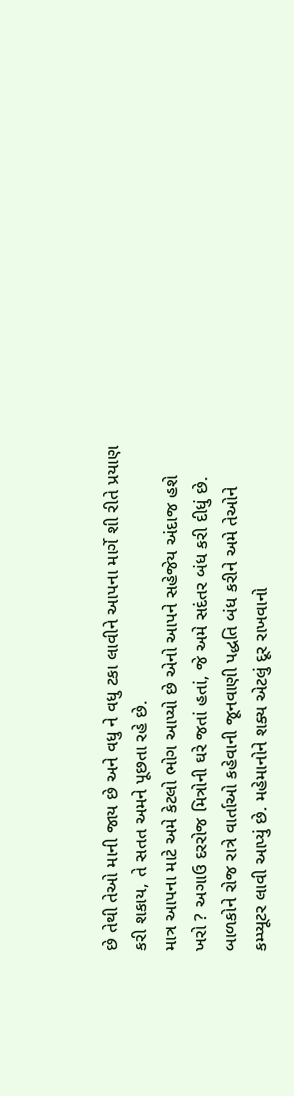છે તેથી તેઓ માની જાય છે અને વધુ ને વધુ ટકા લાવીને આપના માર્ગે શી રીતે પ્રયાણ કરી શકાય, તે સતત અમને પૂછતા રહે છે.
માત્ર આપના માટે અમે કેટલો ભોગ આપ્યો છે એનો આપને સહેજેય અંદાજ હશે ખરો ? અગાઉ દરરોજ મિત્રોની ઘરે જતાં હતાં, જે અમે સદંતર બંધ કરી દીધું છે. બાળકોને રોજ રાત્રે વાર્તાઓ કહેવાની જૂનવાણી પદ્ધતિ બંધ કરીને અમે તેઓને કમ્પ્યૂટર લાવી આપ્યું છે. મહેમાનોને શક્ય એટલું દૂર રાખવાનો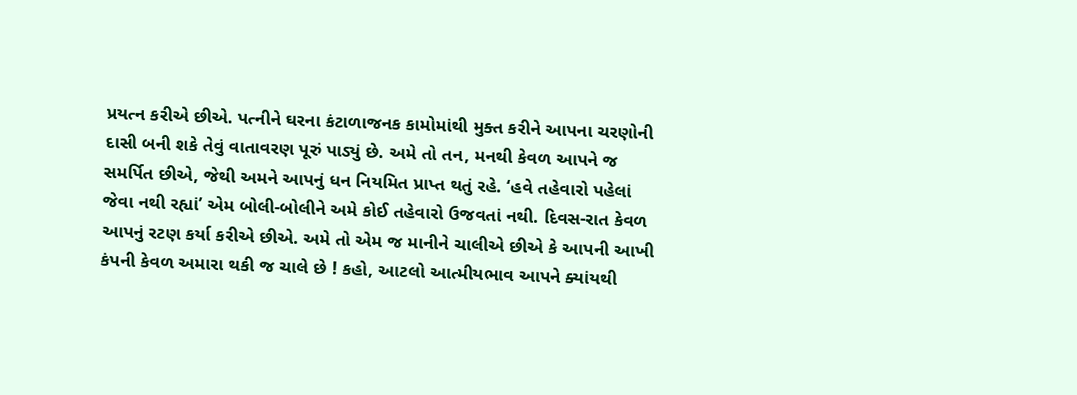પ્રયત્ન કરીએ છીએ. પત્નીને ઘરના કંટાળાજનક કામોમાંથી મુક્ત કરીને આપના ચરણોની દાસી બની શકે તેવું વાતાવરણ પૂરું પાડ્યું છે. અમે તો તન, મનથી કેવળ આપને જ સમર્પિત છીએ, જેથી અમને આપનું ધન નિયમિત પ્રાપ્ત થતું રહે. ‘હવે તહેવારો પહેલાં જેવા નથી રહ્યાં’ એમ બોલી-બોલીને અમે કોઈ તહેવારો ઉજવતાં નથી. દિવસ-રાત કેવળ આપનું રટણ કર્યા કરીએ છીએ. અમે તો એમ જ માનીને ચાલીએ છીએ કે આપની આખી કંપની કેવળ અમારા થકી જ ચાલે છે ! કહો, આટલો આત્મીયભાવ આપને ક્યાંયથી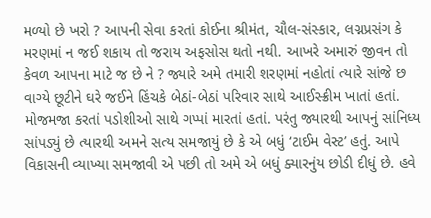મળ્યો છે ખરો ? આપની સેવા કરતાં કોઈના શ્રીમંત, ચૌલ-સંસ્કાર, લગ્નપ્રસંગ કે મરણમાં ન જઈ શકાય તો જરાય અફસોસ થતો નથી. આખરે અમારું જીવન તો કેવળ આપના માટે જ છે ને ? જ્યારે અમે તમારી શરણમાં નહોતાં ત્યારે સાંજે છ વાગ્યે છૂટીને ઘરે જઈને હિંચકે બેઠાં-બેઠાં પરિવાર સાથે આઈસ્ક્રીમ ખાતાં હતાં. મોજમજા કરતાં પડોશીઓ સાથે ગપ્પાં મારતાં હતાં. પરંતુ જ્યારથી આપનું સાંનિધ્ય સાંપડ્યું છે ત્યારથી અમને સત્ય સમજાયું છે કે એ બધું ‘ટાઈમ વેસ્ટ’ હતું. આપે વિકાસની વ્યાખ્યા સમજાવી એ પછી તો અમે એ બધું ક્યારનુંય છોડી દીધું છે. હવે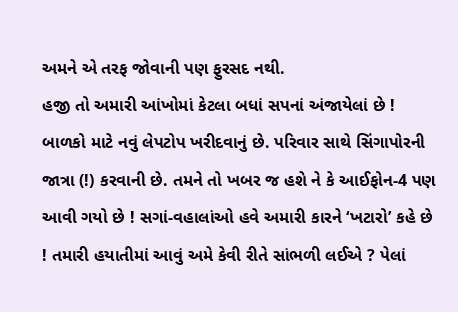અમને એ તરફ જોવાની પણ ફુરસદ નથી.
હજી તો અમારી આંખોમાં કેટલા બધાં સપનાં અંજાયેલાં છે ! બાળકો માટે નવું લેપટોપ ખરીદવાનું છે. પરિવાર સાથે સિંગાપોરની જાત્રા (!) કરવાની છે. તમને તો ખબર જ હશે ને કે આઈફોન-4 પણ આવી ગયો છે ! સગાં-વહાલાંઓ હવે અમારી કારને ‘ખટારો’ કહે છે ! તમારી હયાતીમાં આવું અમે કેવી રીતે સાંભળી લઈએ ? પેલાં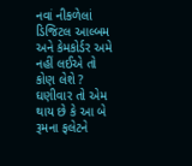નવાં નીકળેલાં ડિજિટલ આલ્બમ અને કેમકોર્ડર અમે નહીં લઈએ તો કોણ લેશે ? ઘણીવાર તો એમ થાય છે કે આ બે રૂમના ફલેટને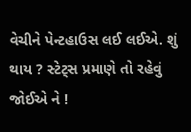વેચીને પેન્ટહાઉસ લઈ લઈએ. શું થાય ? સ્ટેટ્સ પ્રમાણે તો રહેવું જોઈએ ને !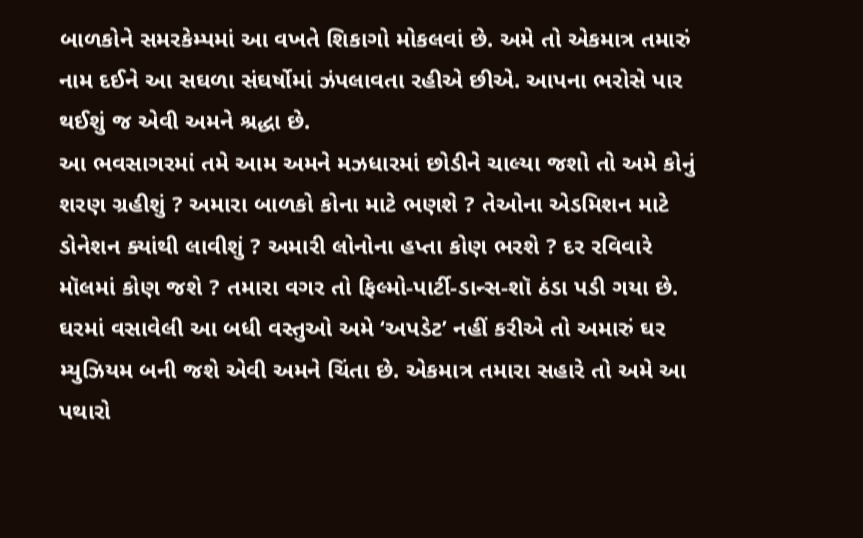બાળકોને સમરકેમ્પમાં આ વખતે શિકાગો મોકલવાં છે. અમે તો એકમાત્ર તમારું નામ દઈને આ સઘળા સંઘર્ષોમાં ઝંપલાવતા રહીએ છીએ. આપના ભરોસે પાર થઈશું જ એવી અમને શ્રદ્ધા છે.
આ ભવસાગરમાં તમે આમ અમને મઝધારમાં છોડીને ચાલ્યા જશો તો અમે કોનું શરણ ગ્રહીશું ? અમારા બાળકો કોના માટે ભણશે ? તેઓના એડમિશન માટે ડોનેશન ક્યાંથી લાવીશું ? અમારી લોનોના હપ્તા કોણ ભરશે ? દર રવિવારે મૉલમાં કોણ જશે ? તમારા વગર તો ફિલ્મો-પાર્ટી-ડાન્સ-શૉ ઠંડા પડી ગયા છે. ઘરમાં વસાવેલી આ બધી વસ્તુઓ અમે ‘અપડેટ’ નહીં કરીએ તો અમારું ઘર મ્યુઝિયમ બની જશે એવી અમને ચિંતા છે. એકમાત્ર તમારા સહારે તો અમે આ પથારો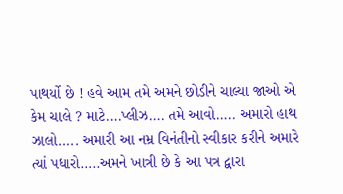પાથર્યો છે ! હવે આમ તમે અમને છોડીને ચાલ્યા જાઓ એ કેમ ચાલે ? માટે….પ્લીઝ…. તમે આવો….. અમારો હાથ ઝાલો….. અમારી આ નમ્ર વિનંતીનો સ્વીકાર કરીને અમારે ત્યાં પધારો…..અમને ખાત્રી છે કે આ પત્ર દ્વારા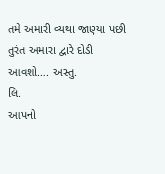તમે અમારી વ્યથા જાણ્યા પછી તુરંત અમારા દ્વારે દોડી આવશો…. અસ્તુ.
લિ.
આપનો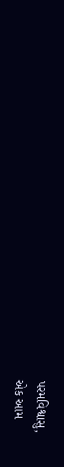પરમવિશ્વાસુ,
એક આમ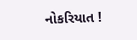નોકરિયાત !